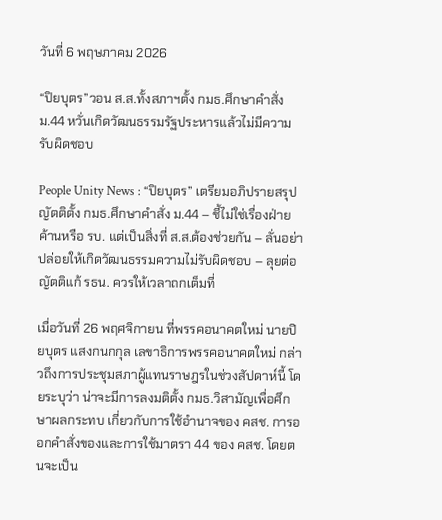วันที่ 6 พฤษภาคม 2026

“ปิยบุตร”วอน ส.ส.ทั้งสภาฯตั้ง กมธ.ศึกษาคำสั่ง ม.44 หวั่นเกิดวัฒนธรรมรัฐประหารแล้วไม่มีความรับผิดชอบ

People Unity News : “ปิยบุตร” เตรียมอภิปรายสรุปญัตติตั้ง กมธ.ศึกษาคำสั่ง ม.44 – ชี้ไม่ใช่เรื่องฝ่ายค้านหรือ รบ. แต่เป็นสิ่งที่ ส.ส.ต้องช่วยกัน – ลั่นอย่าปล่อยให้เกิดวัฒนธรรมความไม่รับผิดชอบ – ลุยต่อ ญัตติแก้ รธน. ควรให้เวลาถกเต็มที่

เมื่อวันที่ 26 พฤศจิกายน ที่พรรคอนาคตใหม่ นายปิยบุตร แสงกนกกุล เลขาธิการพรรคอนาคตใหม่ กล่าวถึงการประชุมสภาผู้แทนราษฎรในช่วงสัปดาห์นี้ โดยระบุว่า น่าจะมีการลงมติตั้ง กมธ.วิสามัญเพื่อศึกษาผลกระทบ เกี่ยวกับการใช้อำนาจของ คสช. การออกคำสั่งของและการใช้มาตรา 44 ของ คสช. โดยตนจะเป็น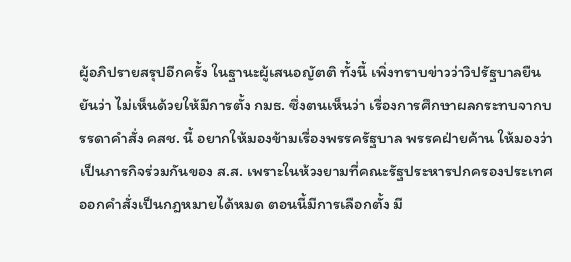ผู้อภิปรายสรุปอีกครั้ง ในฐานะผู้เสนอญัตติ ทั้งนี้ เพิ่งทราบข่าวว่าวิปรัฐบาลยืนยันว่า ไม่เห็นด้วยให้มีการตั้ง กมธ. ซึ่งตนเห็นว่า เรื่องการศึกษาผลกระทบจากบรรดาคำสั่ง คสช. นี้ อยากให้มองข้ามเรื่องพรรครัฐบาล พรรคฝ่ายค้าน ให้มองว่าเป็นภารกิจร่วมกันของ ส.ส. เพราะในห้วงยามที่คณะรัฐประหารปกครองประเทศ ออกคำสั่งเป็นกฎหมายได้หมด ตอนนี้มีการเลือกตั้ง มี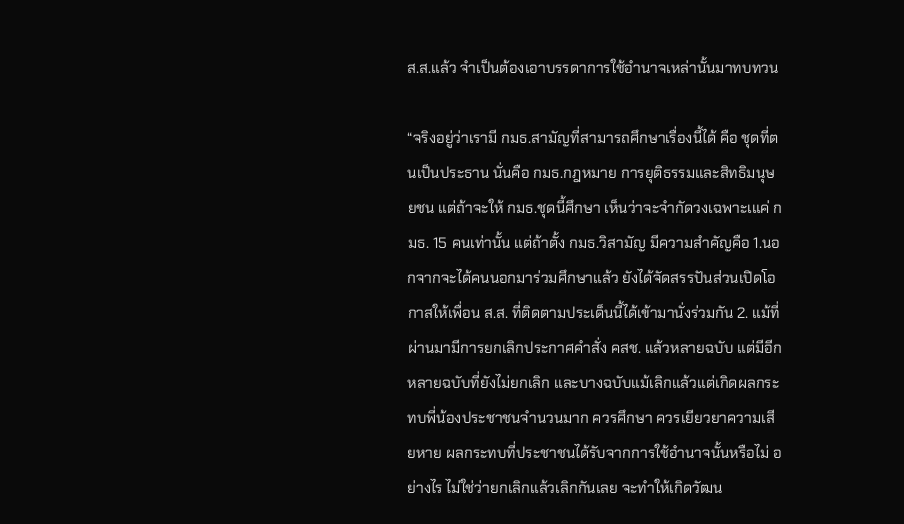ส.ส.แล้ว จำเป็นต้องเอาบรรดาการใช้อำนาจเหล่านั้นมาทบทวน

“จริงอยู่ว่าเรามี กมธ.สามัญที่สามารถศึกษาเรื่องนี้ได้ คือ ชุดที่ตนเป็นประธาน นั่นคือ กมธ.กฎหมาย การยุติธรรมและสิทธิมนุษยชน แต่ถ้าจะให้ กมธ.ชุดนี้ศึกษา เห็นว่าจะจำกัดวงเฉพาะเแค่ กมธ. 15 คนเท่านั้น แต่ถ้าตั้ง กมธ.วิสามัญ มีความสำคัญคือ 1.นอกจากจะได้คนนอกมาร่วมศึกษาแล้ว ยังได้จัดสรรปันส่วนเปิดโอกาสให้เพื่อน ส.ส. ที่ติดตามประเด็นนี้ได้เข้ามานั่งร่วมกัน 2. แม้ที่ผ่านมามีการยกเลิกประกาศคำสั่ง คสช. แล้วหลายฉบับ แต่มีอีกหลายฉบับที่ยังไม่ยกเลิก และบางฉบับแม้เลิกแล้วแต่เกิดผลกระทบพี่น้องประชาชนจำนวนมาก ควรศึกษา ควรเยียวยาความเสียหาย ผลกระทบที่ประชาชนได้รับจากการใช้อำนาจนั้นหรือไม่ อย่างไร ไม่ใช่ว่ายกเลิกแล้วเลิกกันเลย จะทำให้เกิดวัฒน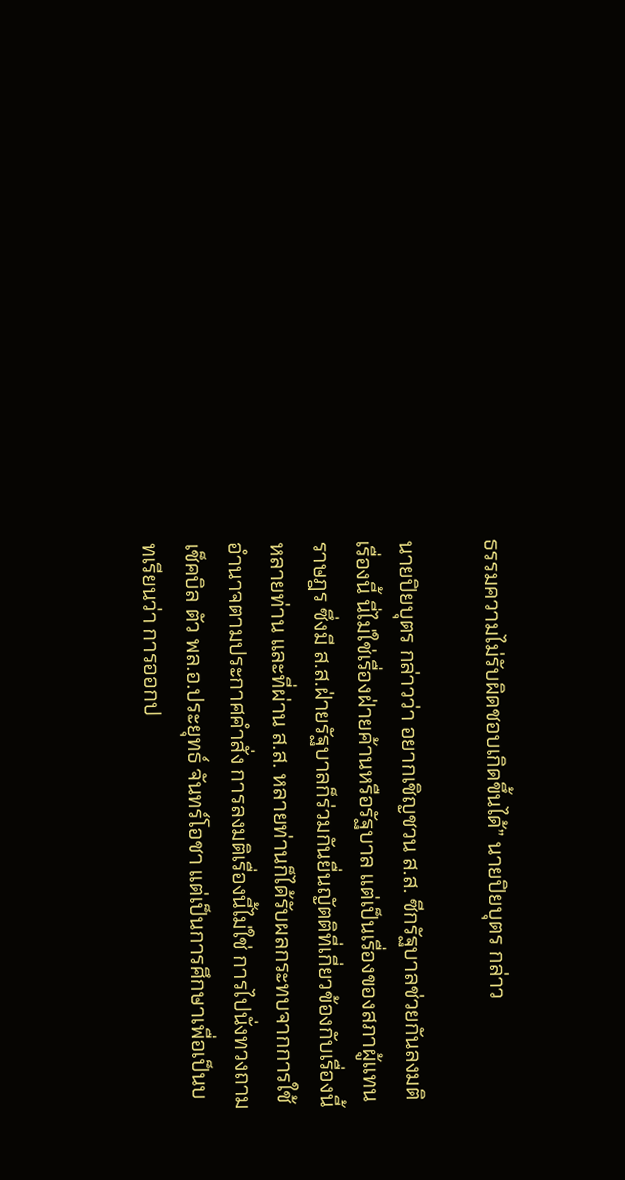ธรรมความไม่รับผิดชอบเกิดขึ้นได้” นายปิยบุตร กล่าว

นายปิยบุตร กล่าวว่า อยากเชิญชวน ส.ส. ซีกรัฐบาลช่วยกันลงมติเรื่องนี้ นี่ไม่ใช่เรื่องฝ่ายค้านหรือรัฐบาล แต่เป็นเรื่องของสภาผู้แทนราษฎร ซึ่งมี ส.ส.ฝ่ายรัฐบาลก็ร่วมกันยื่นญัตติที่เกี่ยวข้องกับเรื่องนี้หลายท่าน และที่ผ่าน ส.ส. หลายท่านก็ได้รับผลกระทบจากการใช้อำนาจตามประกาศคำสั่ง การลงมติเรื่องนี้ไม่ใช่ การไปนั่งทวงถาม เช็คบิล ตัว พล.อ.ประยุทธ์ จันทร์โอชา แต่เป็นการศึกษาเพื่อเป็นบทเรียนว่า การออกป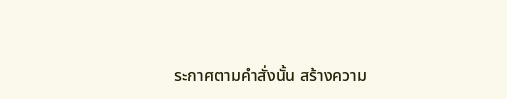ระกาศตามคำสั่งนั้น สร้างความ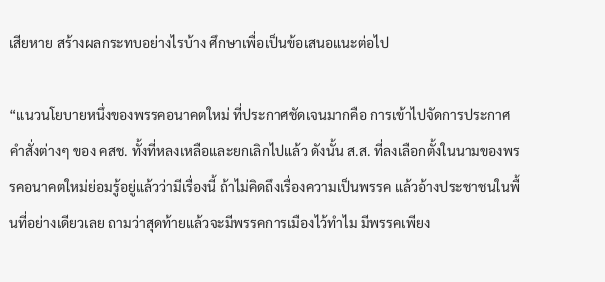เสียหาย สร้างผลกระทบอย่างไรบ้าง ศึกษาเพื่อเป็นข้อเสนอแนะต่อไป

“แนวนโยบายหนึ่งของพรรคอนาคตใหม่ ที่ประกาศชัดเจนมากคือ การเข้าไปจัดการประกาศคำสั่งต่างๆ ของ คสช. ทั้งที่หลงเหลือและยกเลิกไปแล้ว ดังนั้น ส.ส. ที่ลงเลือกตั้งในนามของพรรคอนาคตใหม่ย่อมรู้อยู่แล้วว่ามีเรื่องนี้ ถ้าไม่คิดถึงเรื่องความเป็นพรรค แล้วอ้างประชาชนในพื้นที่อย่างเดียวเลย ถามว่าสุดท้ายแล้วจะมีพรรคการเมืองไว้ทำไม มีพรรคเพียง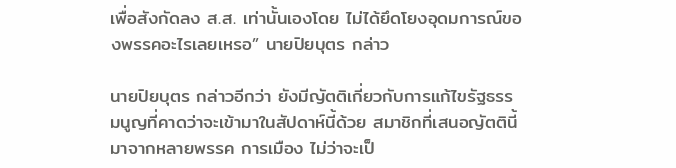เพื่อสังกัดลง ส.ส. เท่านั้นเองโดย ไม่ได้ยึดโยงอุดมการณ์ของพรรคอะไรเลยเหรอ” นายปิยบุตร กล่าว

นายปิยบุตร กล่าวอีกว่า ยังมีญัตติเกี่ยวกับการแก้ไขรัฐธรรมนูญที่คาดว่าจะเข้ามาในสัปดาห์นี้ด้วย สมาชิกที่เสนอญัตตินี้มาจากหลายพรรค การเมือง ไม่ว่าจะเป็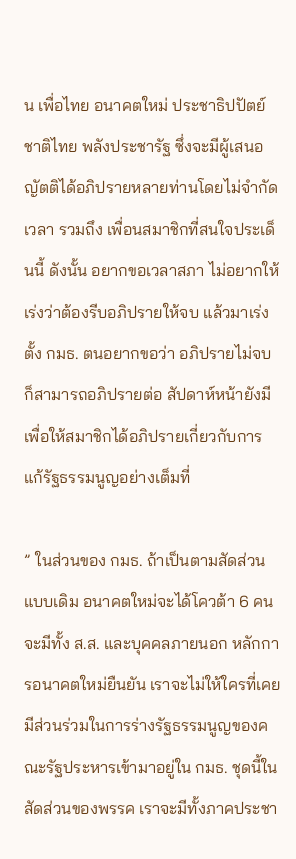น เพื่อไทย อนาคตใหม่ ประชาธิปปัตย์ ชาติไทย พลังประชารัฐ ซึ่งจะมีผู้เสนอญัตติได้อภิปรายหลายท่านโดยไม่จำกัดเวลา รวมถึง เพื่อนสมาชิกที่สนใจประเด็นนี้ ดังนั้น อยากขอเวลาสภา ไม่อยากให้เร่งว่าต้องรีบอภิปรายให้จบ แล้วมาเร่งตั้ง กมธ. ตนอยากขอว่า อภิปรายไม่จบก็สามารถอภิปรายต่อ สัปดาห์หน้ายังมี เพื่อให้สมาชิกได้อภิปรายเกี่ยวกับการแก้รัฐธรรมนูญอย่างเต็มที่

” ในส่วนของ กมธ. ถ้าเป็นตามสัดส่วนแบบเดิม อนาคตใหม่จะได้โควต้า 6 คน จะมีทั้ง ส.ส. และบุคคลภายนอก หลักการอนาคตใหม่ยืนยัน เราจะไม่ให้ใครที่เคยมีส่วนร่วมในการร่างรัฐธรรมนูญของคณะรัฐประหารเข้ามาอยู่ใน กมธ. ชุดนี้ในสัดส่วนของพรรค เราจะมีทั้งภาคประชา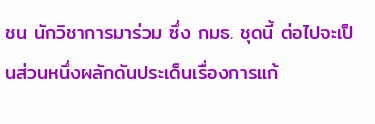ชน นักวิชาการมาร่วม ซึ่ง กมธ. ชุดนี้ ต่อไปจะเป็นส่วนหนึ่งผลักดันประเด็นเรื่องการแก้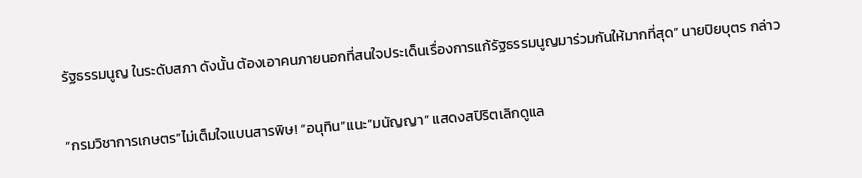รัฐธรรมนูญ ในระดับสภา ดังนั้น ต้องเอาคนภายนอกที่สนใจประเด็นเรื่องการแก้รัฐธรรมนูญมาร่วมกันให้มากที่สุด” นายปิยบุตร กล่าว

“กรมวิชาการเกษตร”ไม่เต็มใจแบนสารพิษ! “อนุทิน”แนะ”มนัญญา” แสดงสปิริตเลิกดูแล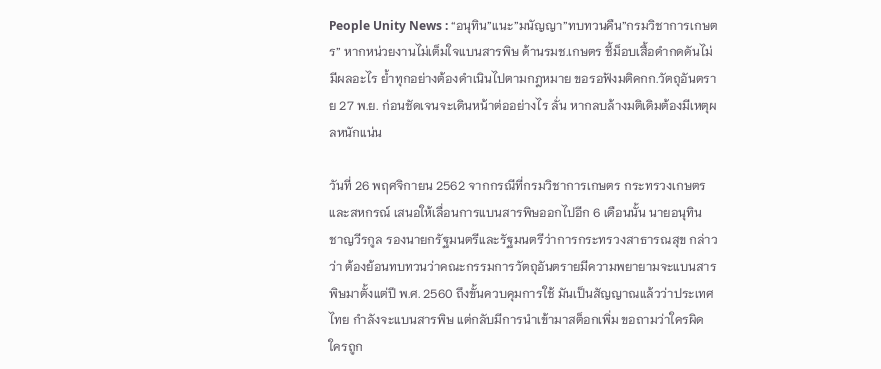People Unity News : “อนุทิน”แนะ”มนัญญา”ทบทวนคืน”กรมวิชาการเกษตร” หากหน่วยงานไม่เต็มใจแบนสารพิษ ด้านรมช.เกษตร ชี้ม็อบเสื้อดำกดดันไม่มีผลอะไร ย้ำทุกอย่างต้องดำเนินไปตามกฎหมาย ขอรอฟังมติคกก.วัตถุอันตราย 27 พ.ย. ก่อนชัดเจนจะเดินหน้าต่ออย่างไร ลั่น หากลบล้างมติเดิมต้องมีเหตุผลหนักแน่น

วันที่ 26 พฤศจิกายน 2562 จากกรณีที่กรมวิชาการเกษตร กระทรวงเกษตรและสหกรณ์ เสนอให้เลื่อนการแบนสารพิษออกไปอีก 6 เดือนนั้น นายอนุทิน ชาญวีรกูล รองนายกรัฐมนตรีและรัฐมนตรีว่าการกระทรวงสาธารณสุข กล่าวว่า ต้องย้อนทบทวนว่าคณะกรรมการวัตถุอันตรายมีความพยายามจะแบนสารพิษมาตั้งแต่ปี พ.ศ. 2560 ถึงขั้นควบคุมการใช้ มันเป็นสัญญาณแล้วว่าประเทศไทย กำลังจะแบนสารพิษ แต่กลับมีการนำเข้ามาสต็อกเพิ่ม ขอถามว่าใครผิด ใครถูก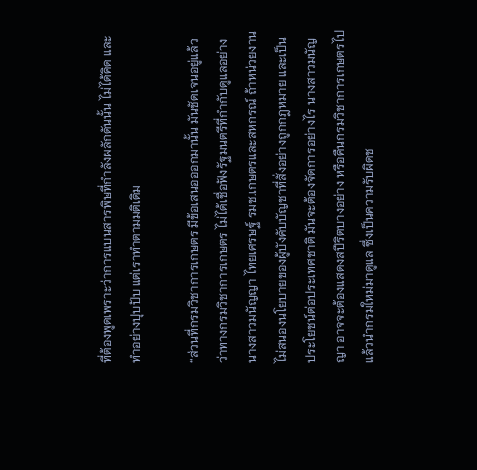ที่ต้องพูดเพราะว่าการแบนสารพิษที่กำลังผลักดันนั้น ไม่ได้คิด และทำอย่างปุบปับ แต่เราทำตามมติเดิม

“ส่วนที่กรมวิชาการเกษตร มีข้อเสนอออกมานั้น มันชัดเจนอยู่แล้วว่าทางกรมวิชาการเกษตร ไม่ได้เชื่อฟังรัฐมนตรีที่กำกับดูแลอย่างนางสาวมนัญญา ไทยเศรษฐ์ รมช.เกษตรและสหกรณ์ ถ้าหน่วยงานไม่สนองนโยบายของผู้บังคับบัญชาที่สั่งอย่างถูกกฎหมาย และเป็นประโยชน์ต่อประเทศชาติ มันจะต้องจัดการอย่างไร นางสาวมนัญญา อาจจะต้องแสดงสปีริตบางอย่าง หรือคืนกรมวิชาการเกษตรไป แล้วนำกรมใหม่มาดูแล ซึ่งเป็นความรับผิดช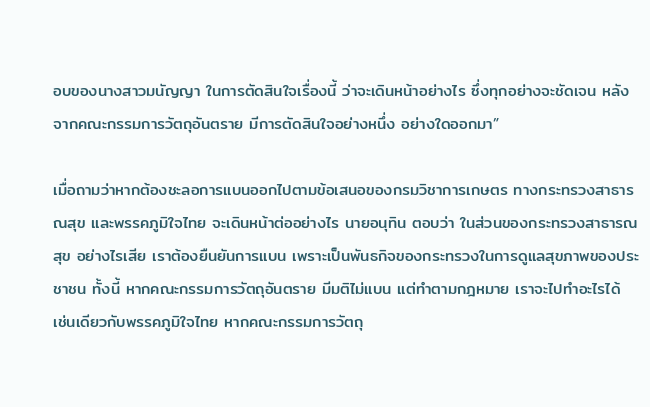อบของนางสาวมนัญญา ในการตัดสินใจเรื่องนี้ ว่าจะเดินหน้าอย่างไร ซึ่งทุกอย่างจะชัดเจน หลังจากคณะกรรมการวัตถุอันตราย มีการตัดสินใจอย่างหนึ่ง อย่างใดออกมา”

เมื่อถามว่าหากต้องชะลอการแบนออกไปตามข้อเสนอของกรมวิชาการเกษตร ทางกระทรวงสาธารณสุข และพรรคภูมิใจไทย จะเดินหน้าต่ออย่างไร นายอนุทิน ตอบว่า ในส่วนของกระทรวงสาธารณสุข อย่างไรเสีย เราต้องยืนยันการแบน เพราะเป็นพันธกิจของกระทรวงในการดูแลสุขภาพของประชาชน ทั้งนี้ หากคณะกรรมการวัตถุอันตราย มีมติไม่แบน แต่ทำตามกฎหมาย เราจะไปทำอะไรได้ เช่นเดียวกับพรรคภูมิใจไทย หากคณะกรรมการวัตถุ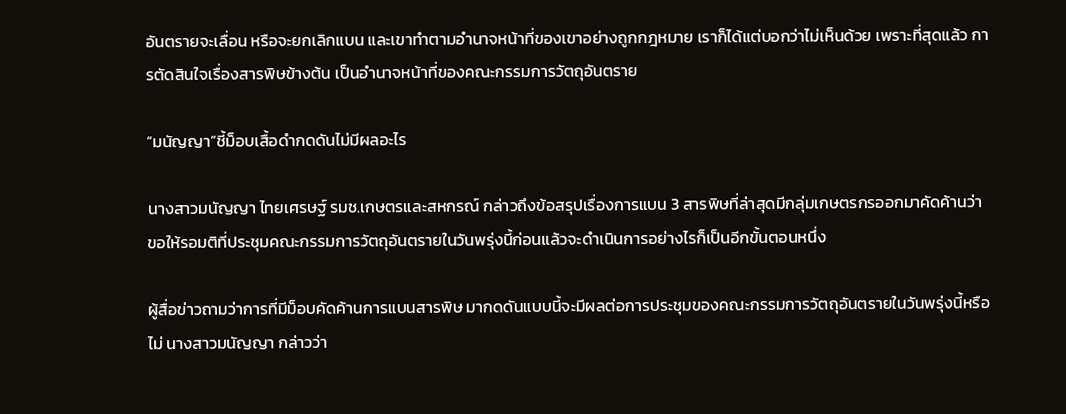อันตรายจะเลื่อน หรือจะยกเลิกแบน และเขาทำตามอำนาจหน้าที่ของเขาอย่างถูกกฎหมาย เราก็ได้แต่บอกว่าไม่เห็นด้วย เพราะที่สุดแล้ว การตัดสินใจเรื่องสารพิษข้างต้น เป็นอำนาจหน้าที่ของคณะกรรมการวัตถุอันตราย

“มนัญญา”ชี้ม็อบเสื้อดำกดดันไม่มีผลอะไร

นางสาวมนัญญา ไทยเศรษฐ์ รมช.เกษตรและสหกรณ์ กล่าวถึงข้อสรุปเรื่องการแบน 3 สารพิษที่ล่าสุดมีกลุ่มเกษตรกรออกมาคัดค้านว่า ขอให้รอมติที่ประชุมคณะกรรมการวัตถุอันตรายในวันพรุ่งนี้ก่อนแล้วจะดำเนินการอย่างไรก็เป็นอีกขั้นตอนหนึ่ง

ผู้สื่อข่าวถามว่าการที่มีม็อบคัดค้านการแบนสารพิษ มากดดันแบบนี้จะมีผลต่อการประชุมของคณะกรรมการวัตถุอันตรายในวันพรุ่งนี้หรือไม่ นางสาวมนัญญา กล่าวว่า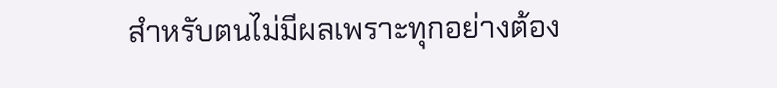สำหรับตนไม่มีผลเพราะทุกอย่างต้อง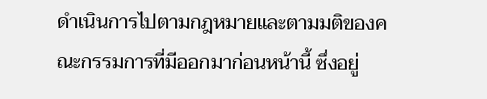ดำเนินการไปตามกฎหมายและตามมติของคณะกรรมการที่มีออกมาก่อนหน้านี้ ซึ่งอยู่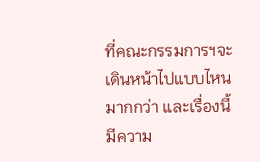ที่คณะกรรมการฯจะเดินหน้าไปแบบไหนมากกว่า และเรื่องนี้มีความ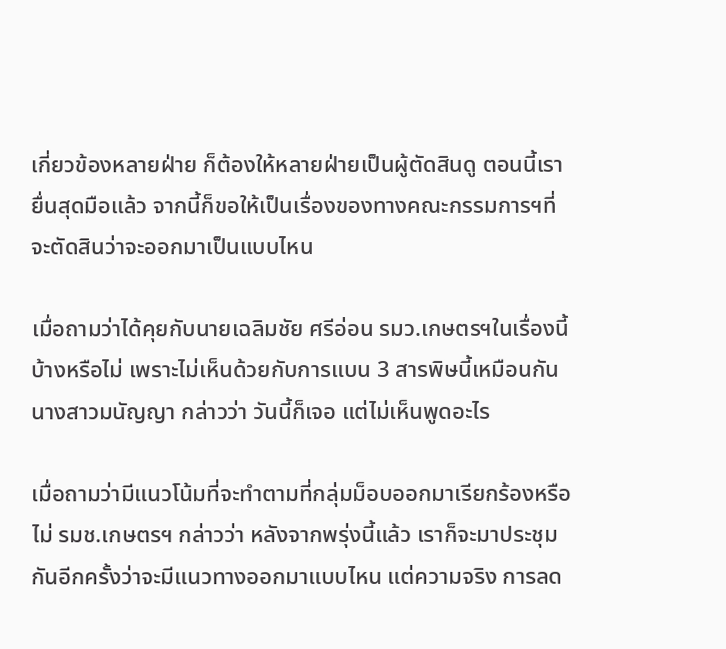เกี่ยวข้องหลายฝ่าย ก็ต้องให้หลายฝ่ายเป็นผู้ตัดสินดู ตอนนี้เรายื่นสุดมือแล้ว จากนี้ก็ขอให้เป็นเรื่องของทางคณะกรรมการฯที่จะตัดสินว่าจะออกมาเป็นแบบไหน

เมื่อถามว่าได้คุยกับนายเฉลิมชัย ศรีอ่อน รมว.เกษตรฯในเรื่องนี้บ้างหรือไม่ เพราะไม่เห็นด้วยกับการแบน 3 สารพิษนี้เหมือนกัน นางสาวมนัญญา กล่าวว่า วันนี้ก็เจอ แต่ไม่เห็นพูดอะไร

เมื่อถามว่ามีแนวโน้มที่จะทำตามที่กลุ่มม็อบออกมาเรียกร้องหรือไม่ รมช.เกษตรฯ กล่าวว่า หลังจากพรุ่งนี้แล้ว เราก็จะมาประชุมกันอีกครั้งว่าจะมีแนวทางออกมาแบบไหน แต่ความจริง การลด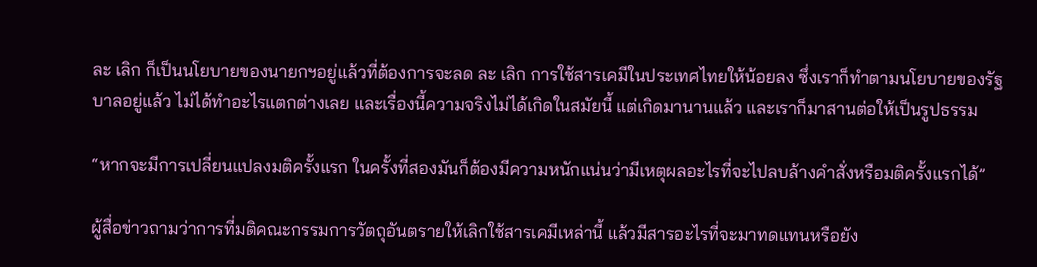ละ เลิก ก็เป็นนโยบายของนายกฯอยู่แล้วที่ต้องการจะลด ละ เลิก การใช้สารเคมีในประเทศไทยให้น้อยลง ซึ่งเราก็ทำตามนโยบายของรัฐบาลอยู่แล้ว ไม่ได้ทำอะไรแตกต่างเลย และเรื่องนี้ความจริงไม่ได้เกิดในสมัยนี้ แต่เกิดมานานแล้ว และเราก็มาสานต่อให้เป็นรูปธรรม

“หากจะมีการเปลี่ยนแปลงมติครั้งแรก ในครั้งที่สองมันก็ต้องมีความหนักแน่นว่ามีเหตุผลอะไรที่จะไปลบล้างคำสั่งหรือมติครั้งแรกได้”

ผู้สื่อข่าวถามว่าการที่มติคณะกรรมการวัตถุอันตรายให้เลิกใช้สารเคมีเหล่านี้ แล้วมีสารอะไรที่จะมาทดแทนหรือยัง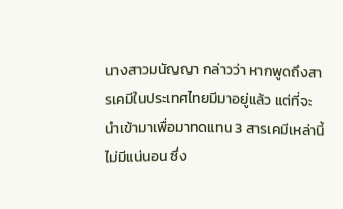นางสาวมนัญญา กล่าวว่า หากพูดถึงสารเคมีในประเทศไทยมีมาอยู่แล้ว แต่ที่จะนำเข้ามาเพื่อมาทดแทน 3 สารเคมีเหล่านี้ไม่มีแน่นอน ซึ่ง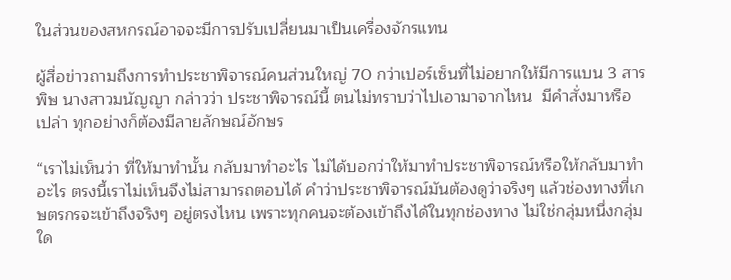ในส่วนของสหกรณ์อาจจะมีการปรับเปลี่ยนมาเป็นเครื่องจักรแทน

ผู้สื่อข่าวถามถึงการทำประชาพิจารณ์คนส่วนใหญ่ 70 กว่าเปอร์เซ็นที่ไม่อยากให้มีการแบน 3 สารพิษ นางสาวมนัญญา กล่าวว่า ประชาพิจารณ์นี้ ตนไม่ทราบว่าไปเอามาจากไหน  มีคำสั่งมาหรือเปล่า ทุกอย่างก็ต้องมีลายลักษณ์อักษร

“เราไม่เห็นว่า ที่ให้มาทำนั้น กลับมาทำอะไร ไม่ได้บอกว่าให้มาทำประชาพิจารณ์หรือให้กลับมาทำอะไร ตรงนี้เราไม่เห็นจึงไม่สามารถตอบได้ คำว่าประชาพิจารณ์มันต้องดูว่าจริงๆ แล้วช่องทางที่เกษตรกรจะเข้าถึงจริงๆ อยู่ตรงไหน เพราะทุกคนจะต้องเข้าถึงได้ในทุกช่องทาง ไม่ใช่กลุ่มหนึ่งกลุ่มใด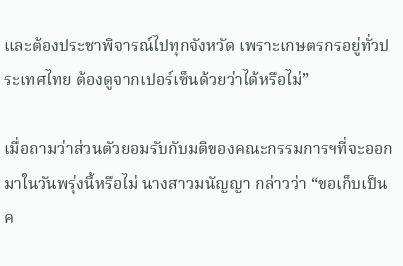และต้องประชาพิจารณ์ไปทุกจังหวัด เพราะเกษตรกรอยู่ทั่วประเทศไทย ต้องดูจากเปอร์เซ็นด้วยว่าได้หรือไม่”

เมื่อถามว่าส่วนตัวยอมรับกับมติของคณะกรรมการฯที่จะออกมาในวันพรุ่งนี้หรือไม่ นางสาวมนัญญา กล่าวว่า “ขอเก็บเป็นค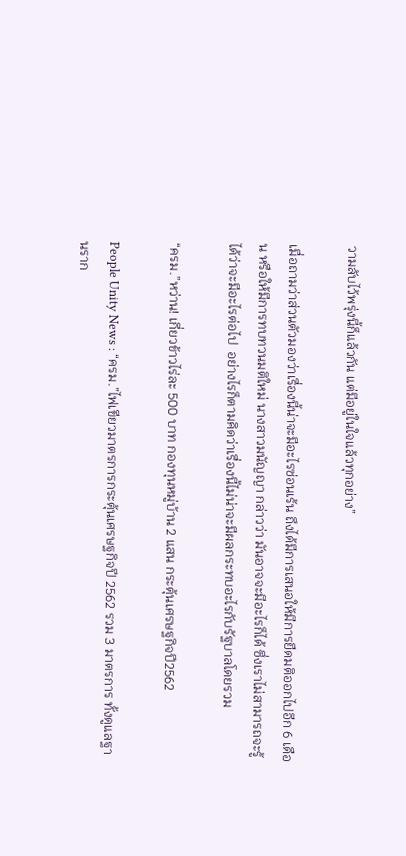วามลับไว้พรุ่งนี้ก็แล้วกัน แต่มีอยู่ในใจแล้วทุกอย่าง”

เมื่อถามว่าส่วนตัวมองว่าเรื่องนี้น่าจะมีอะไรซ่อนเร้น ถึงได้มีการเสนอให้มีการยืดมติออกไปอีก 6 เดือน หรือให้มีการทบทวนมติใหม่ นางสาวมนัญญา กล่าวว่า มันอาจจะมีอะไรก็ได้ ซึ่งเราไม่สามารถจะรู้ได้ว่าจะมีอะไรต่อไป  อย่างไรก็ตามคิดว่าเรื่องนี้ไม่น่าจะมีผลกระทบอะไรกับรัฐบาลโดยรวม

“ครม.”หว่าน! เกี่ยวข้าวไร่ละ 500 บาท กองทุนหมู่บ้าน 2 แสน กระตุ้นเศรษฐกิจปี2562

People Unity News : “ครม.”ไฟเขียวมาตรการกระตุ้นเศรษฐกิจปี 2562 รวม 3 มาตรการ ทั้งดูแลฐานราก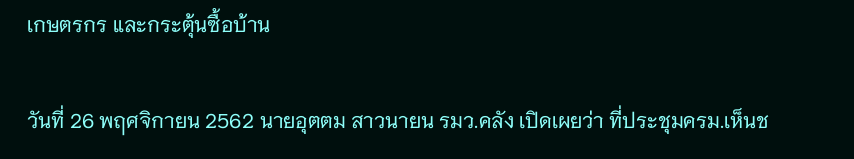เกษตรกร และกระตุ้นซื้อบ้าน

วันที่ 26 พฤศจิกายน 2562 นายอุตตม สาวนายน รมว.คลัง เปิดเผยว่า ที่ประชุมครม.เห็นช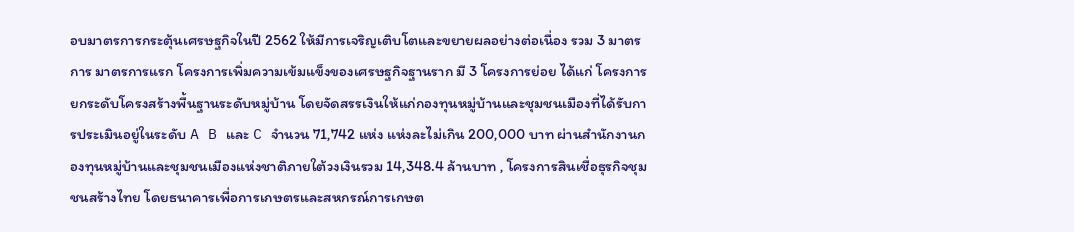อบมาตรการกระตุ้นเศรษฐกิจในปี 2562 ให้มีการเจริญเติบโตและขยายผลอย่างต่อเนื่อง รวม 3 มาตรการ มาตรการแรก โครงการเพิ่มความเข้มแข็งของเศรษฐกิจฐานราก มี 3 โครงการย่อย ได้แก่ โครงการยกระดับโครงสร้างพื้นฐานระดับหมู่บ้าน โดยจัดสรรเงินให้แก่กองทุนหมู่บ้านและชุมชนเมืองที่ได้รับการประเมินอยู่ในระดับ A B และ C จำนวน 71,742 แห่ง แห่งละไม่เกิน 200,000 บาท ผ่านสำนักงานกองทุนหมู่บ้านและชุมชนเมืองแห่งชาติภายใต้วงเงินรวม 14,348.4 ล้านบาท , โครงการสินเชื่อธุรกิจชุมชนสร้างไทย โดยธนาคารเพื่อการเกษตรและสหกรณ์การเกษต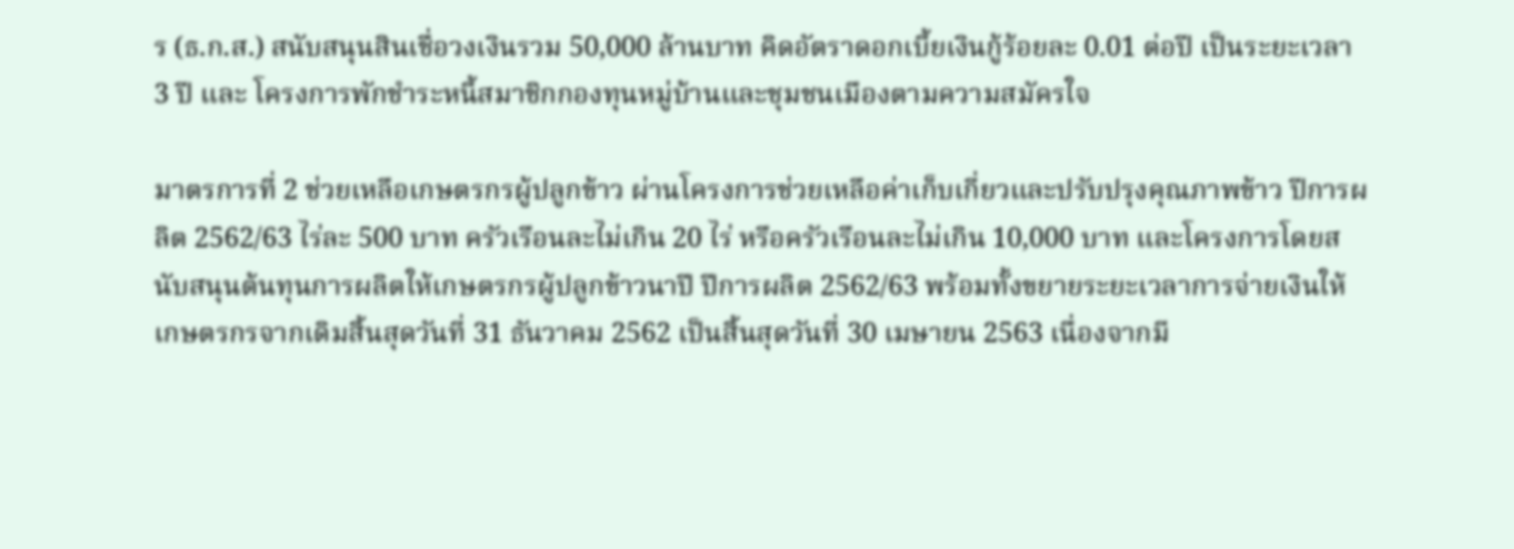ร (ธ.ก.ส.) สนับสนุนสินเชื่อวงเงินรวม 50,000 ล้านบาท คิดอัตราดอกเบี้ยเงินกู้ร้อยละ 0.01 ต่อปี เป็นระยะเวลา 3 ปี และ โครงการพักชำระหนี้สมาชิกกองทุนหมู่บ้านและชุมชนเมืองตามความสมัครใจ

มาตรการที่ 2 ช่วยเหลือเกษตรกรผู้ปลูกข้าว ผ่านโครงการช่วยเหลือค่าเก็บเกี่ยวและปรับปรุงคุณภาพข้าว ปีการผลิต 2562/63 ไร่ละ 500 บาท ครัวเรือนละไม่เกิน 20 ไร่ หรือครัวเรือนละไม่เกิน 10,000 บาท และโครงการโดยสนับสนุนต้นทุนการผลิตให้เกษตรกรผู้ปลูกข้าวนาปี ปีการผลิต 2562/63 พร้อมทั้งขยายระยะเวลาการจ่ายเงินให้เกษตรกรจากเดิมสิ้นสุดวันที่ 31 ธันวาคม 2562 เป็นสิ้นสุดวันที่ 30 เมษายน 2563 เนื่องจากมี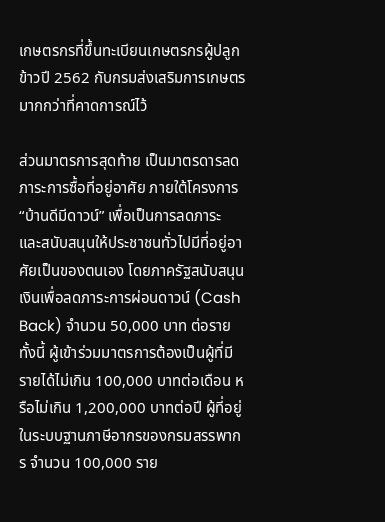เกษตรกรที่ขึ้นทะเบียนเกษตรกรผู้ปลูกข้าวปี 2562 กับกรมส่งเสริมการเกษตรมากกว่าที่คาดการณ์ไว้

ส่วนมาตรการสุดท้าย เป็นมาตรดารลดภาระการซื้อที่อยู่อาศัย ภายใต้โครงการ “บ้านดีมีดาวน์” เพื่อเป็นการลดภาระ และสนับสนุนให้ประชาชนทั่วไปมีที่อยู่อาศัยเป็นของตนเอง โดยภาครัฐสนับสนุนเงินเพื่อลดภาระการผ่อนดาวน์ (Cash Back) จำนวน 50,000 บาท ต่อราย ทั้งนี้ ผู้เข้าร่วมมาตรการต้องเป็นผู้ที่มีรายได้ไม่เกิน 100,000 บาทต่อเดือน หรือไม่เกิน 1,200,000 บาทต่อปี ผู้ที่อยู่ในระบบฐานภาษีอากรของกรมสรรพากร จำนวน 100,000 ราย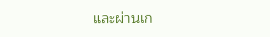และผ่านเก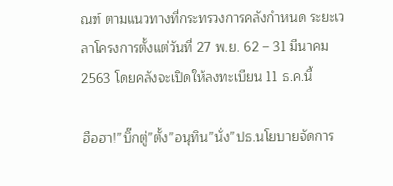ณฑ์ ตามแนวทางที่กระทรวงการคลังกำหนด ระยะเวลาโครงการตั้งแต่วันที่ 27 พ.ย. 62 – 31 มีนาคม 2563 โดยคลังจะเปิดให้ลงทะเบียน 11 ธ.ค.นี้

ฮือฮา!”บิ๊กตู่”ตั้ง”อนุทิน”นั่ง”ปธ.นโยบายจัดการ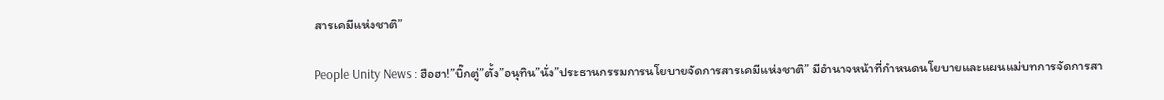สารเคมีแห่งชาติ”

People Unity News : ฮือฮา!”บิ๊กตู่”ตั้ง”อนุทิน”นั่ง”ประธานกรรมการนโยบายจัดการสารเคมีแห่งชาติ” มีอำนาจหน้าที่กำหนดนโยบายและแผนแม่บทการจัดการสา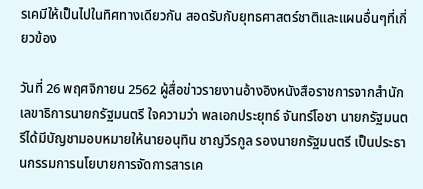รเคมีให้เป็นไปในทิศทางเดียวกัน สอดรับกับยุทธศาสตร์ชาติและแผนอื่นๆที่เกี่ยวข้อง

วันที่ 26 พฤศจิกายน 2562 ผู้สื่อข่าวรายงานอ้างอิงหนังสือราชการจากสำนักเลขาธิการนายกรัฐมนตรี ใจความว่า พลเอกประยุทธ์ จันทร์โอชา นายกรัฐมนตรีได้มีบัญชามอบหมายให้นายอนุทิน ชาญวีรกูล รองนายกรัฐมนตรี เป็นประธานกรรมการนโยบายการจัดการสารเค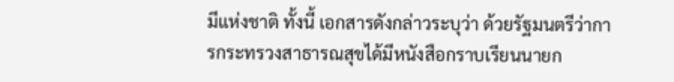มีแห่งชาติ ทั้งนี้ เอกสารดังกล่าวระบุว่า ด้วยรัฐมนตรีว่าการกระทรวงสาธารณสุขได้มีหนังสือกราบเรียนนายก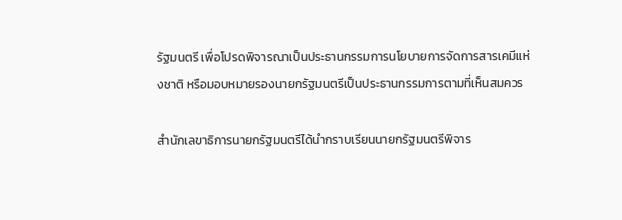รัฐมนตรี เพื่อโปรดพิจารณาเป็นประธานกรรมการนโยบายการจัดการสารเคมีแห่งชาติ หรือมอบหมายรองนายกรัฐมนตรีเป็นประธานกรรมการตามที่เห็นสมควร

สำนักเลขาธิการนายกรัฐมนตรีได้นำกราบเรียนนายกรัฐมนตรีพิจาร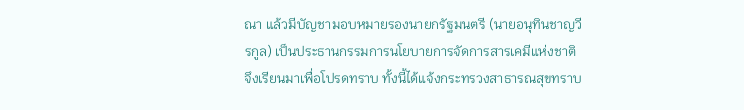ณา แล้วมีบัญชามอบหมายรองนายกรัฐมนตรี (นายอนุทินชาญวีรกูล) เป็นประธานกรรมการนโยบายการจัดการสารเคมีแห่งชาติ จึงเรียนมาเพื่อโปรดทราบ ทั้งนี้ได้แจ้งกระทรวงสาธารณสุขทราบ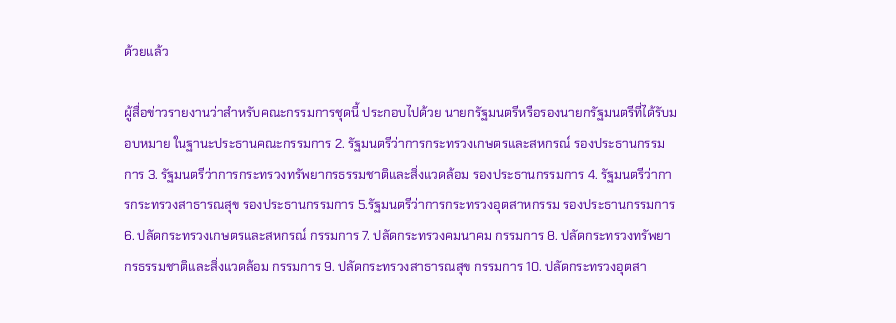ด้วยแล้ว

ผู้สื่อข่าวรายงานว่าสำหรับคณะกรรมการชุดนี้ ประกอบไปด้วย นายกรัฐมนตรีหรือรองนายกรัฐมนตรีที่ได้รับมอบหมาย ในฐานะประธานคณะกรรมการ 2. รัฐมนตรีว่าการกระทรวงเกษตรและสหกรณ์ รองประธานกรรมการ 3. รัฐมนตรีว่าการกระทรวงทรัพยากรธรรมชาติและสิ่งแวดล้อม รองประธานกรรมการ 4. รัฐมนตรีว่าการกระทรวงสาธารณสุข รองประธานกรรมการ 5.รัฐมนตรีว่าการกระทรวงอุตสาหกรรม รองประธานกรรมการ 6. ปลัดกระทรวงเกษตรและสหกรณ์ กรรมการ 7. ปลัดกระทรวงคมนาคม กรรมการ 8. ปลัดกระทรวงทรัพยากรธรรมชาติและสิ่งแวดล้อม กรรมการ 9. ปลัดกระทรวงสาธารณสุข กรรมการ 10. ปลัดกระทรวงอุตสา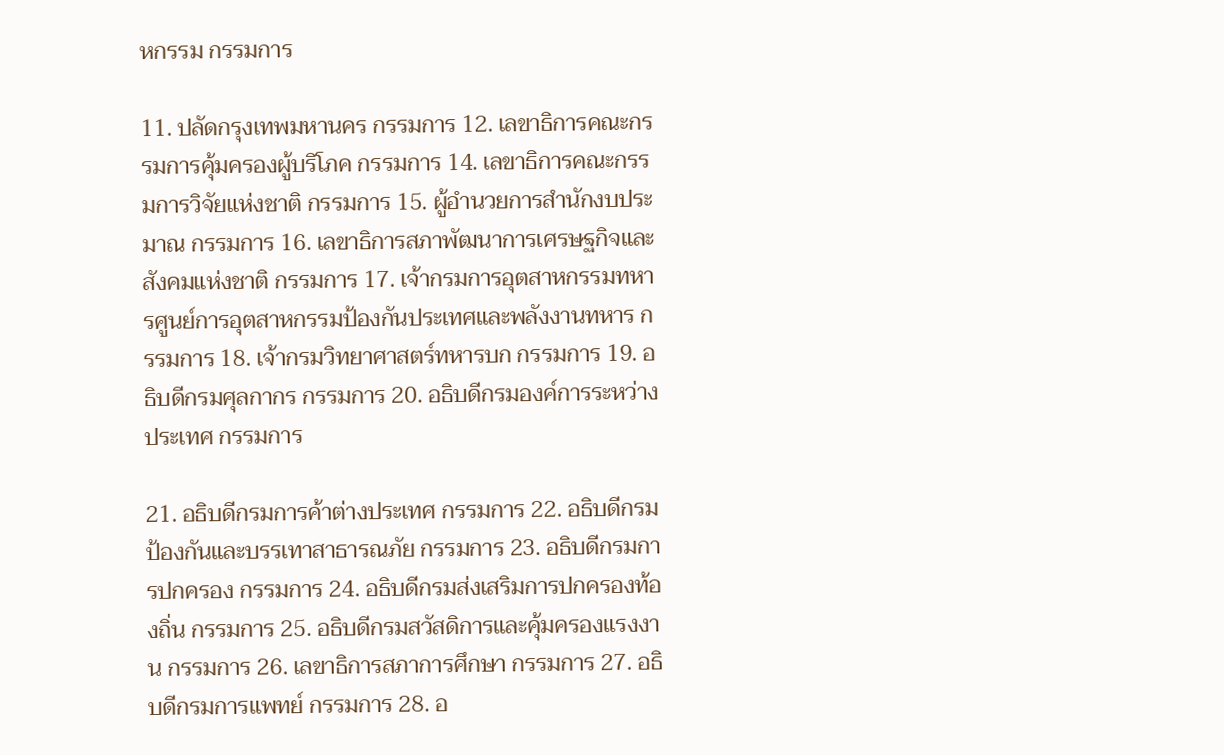หกรรม กรรมการ

11. ปลัดกรุงเทพมหานคร กรรมการ 12. เลขาธิการคณะกรรมการคุ้มครองผู้บริโภค กรรมการ 14. เลขาธิการคณะกรรมการวิจัยแห่งชาติ กรรมการ 15. ผู้อำนวยการสำนักงบประมาณ กรรมการ 16. เลขาธิการสภาพัฒนาการเศรษฐกิจและสังคมแห่งชาติ กรรมการ 17. เจ้ากรมการอุตสาหกรรมทหารศูนย์การอุตสาหกรรมป้องกันประเทศและพลังงานทหาร กรรมการ 18. เจ้ากรมวิทยาศาสตร์ทหารบก กรรมการ 19. อธิบดีกรมศุลกากร กรรมการ 20. อธิบดีกรมองค์การระหว่างประเทศ กรรมการ

21. อธิบดีกรมการค้าต่างประเทศ กรรมการ 22. อธิบดีกรมป้องกันและบรรเทาสาธารณภัย กรรมการ 23. อธิบดีกรมการปกครอง กรรมการ 24. อธิบดีกรมส่งเสริมการปกครองท้องถิ่น กรรมการ 25. อธิบดีกรมสวัสดิการและคุ้มครองแรงงาน กรรมการ 26. เลขาธิการสภาการศึกษา กรรมการ 27. อธิบดีกรมการแพทย์ กรรมการ 28. อ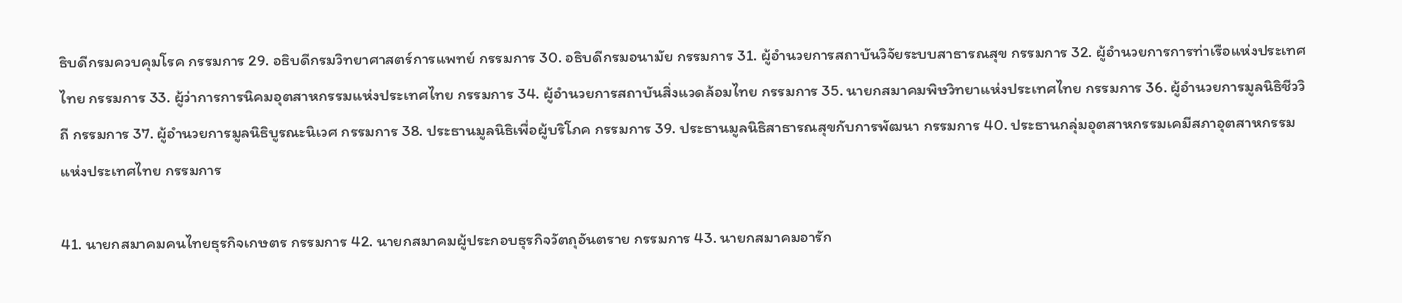ธิบดีกรมควบคุมโรค กรรมการ 29. อธิบดีกรมวิทยาศาสตร์การแพทย์ กรรมการ 30. อธิบดีกรมอนามัย กรรมการ 31. ผู้อำนวยการสถาบันวิจัยระบบสาธารณสุข กรรมการ 32. ผู้อำนวยการการท่าเรือแห่งประเทศไทย กรรมการ 33. ผู้ว่าการการนิคมอุตสาหกรรมแห่งประเทศไทย กรรมการ 34. ผู้อำนวยการสถาบันสิ่งแวดล้อมไทย กรรมการ 35. นายกสมาคมพิษวิทยาแห่งประเทศไทย กรรมการ 36. ผู้อำนวยการมูลนิธิชีววิถี กรรมการ 37. ผู้อำนวยการมูลนิธิบูรณะนิเวศ กรรมการ 38. ประธานมูลนิธิเพื่อผู้บริโภค กรรมการ 39. ประธานมูลนิธิสาธารณสุขกับการพัฒนา กรรมการ 40. ประธานกลุ่มอุตสาหกรรมเคมีสภาอุตสาหกรรมแห่งประเทศไทย กรรมการ

41. นายกสมาคมคนไทยธุรกิจเกษตร กรรมการ 42. นายกสมาคมผู้ประกอบธุรกิจวัตถุอันตราย กรรมการ 43. นายกสมาคมอารัก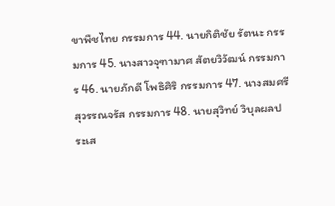ขาพืชไทย กรรมการ 44. นายกิติชัย รัตนะ กรรมการ 45. นางสาวจุฑามาศ สัตยวิวัฒน์ กรรมการ 46. นายภักดี โพธิศิริ กรรมการ 47. นางสมศรี สุวรรณจรัส กรรมการ 48. นายสุวิทย์ วิบุลผลประเส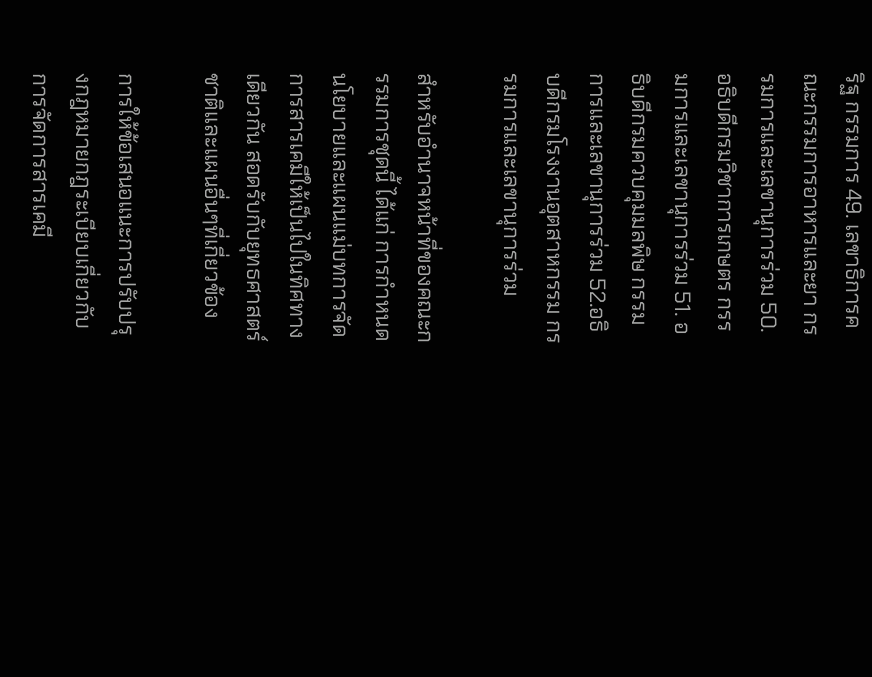ริฐ กรรมการ 49. เลขาธิการคณะกรรมการอาหารและยา กรรมการและเลขานุการร่วม 50. อธิบดีกรมวิชาการเกษตร กรรมการและเลขานุการร่วม 51. อธิบดีกรมควบคุมมลพิษ กรรมการและเลขานุการร่วม 52.อธิบดีกรมโรงงานอุตสาหกรรม กรรมการและเลขานุการร่วม

สำหรับอำนาจหน้าที่ของคณะกรรมการชุดนี้ ได้แก่ การกำหนดนโยบายและแผนแม่บทการจัดการสารเคมีให้เป็นไปในทิศทางเดียวกัน สอดรับกับยุทธศาสตร์ชาติและแผนอื่นๆที่เกี่ยวข้อง

การให้ข้อเสนอแนะการปรับปรุงกฎหมายกฎระเบียบเกี่ยวกับการจัดการสารเคมี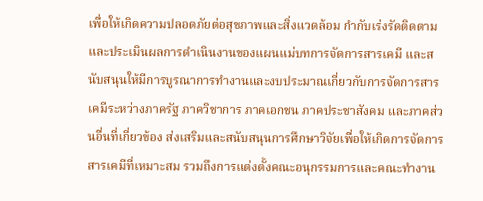เพื่อให้เกิดความปลอดภัยต่อสุขภาพและสิ่งแวดล้อม กำกับเร่งรัดติดตามและประเมินผลการดำเนินงานของแผนแม่บทการจัดการสารเคมี และสนับสนุนให้มีการบูรณาการทำงานและงบประมาณเกี่ยวกับการจัดการสารเคมีระหว่างภาครัฐ ภาควิชาการ ภาคเอกชน ภาคประชาสังคม และภาคส่วนอื่นที่เกี่ยวข้อง ส่งเสริมและสนับสนุนการศึกษาวิจัยเพื่อให้เกิดการจัดการสารเคมีที่เหมาะสม รวมถึงการแต่งตั้งคณะอนุกรรมการและคณะทำงาน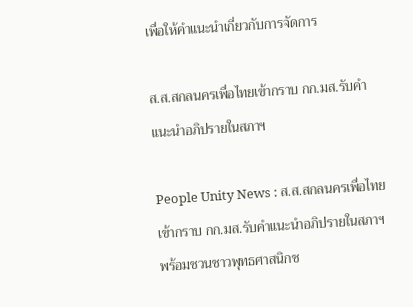เพื่อให้คำแนะนำเกี่ยวกับการจัดการ

ส.ส.สกลนครเพื่อไทยเข้ากราบ กก.มส.รับคำแนะนำอภิปรายในสภาฯ

People Unity News : ส.ส.สกลนครเพื่อไทยเข้ากราบ กก.มส.รับคำแนะนำอภิปรายในสภาฯ พร้อมชวนชาวพุทธศาสนิกช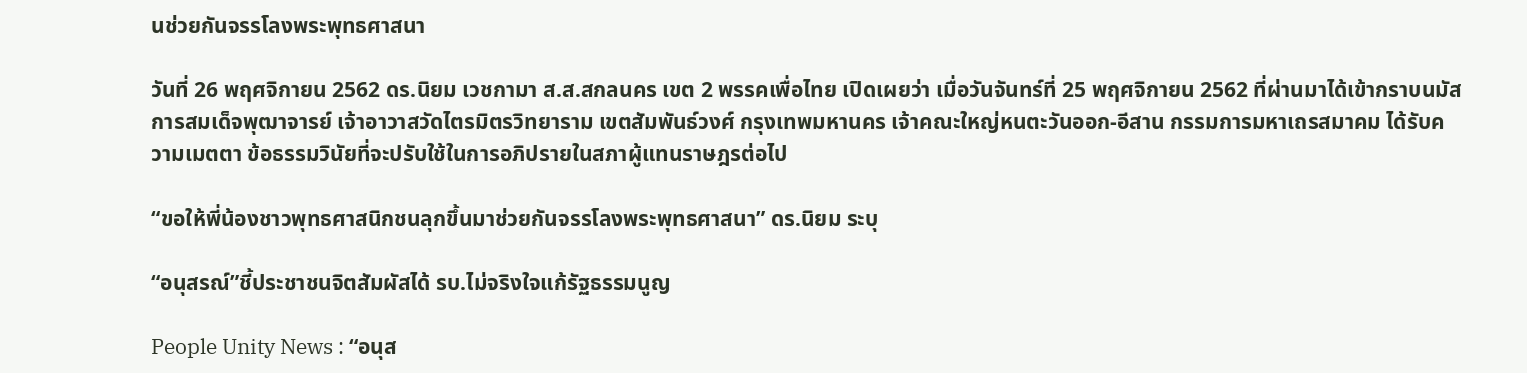นช่วยกันจรรโลงพระพุทธศาสนา

วันที่ 26 พฤศจิกายน 2562 ดร.นิยม เวชกามา ส.ส.สกลนคร เขต 2 พรรคเพื่อไทย เปิดเผยว่า เมื่อวันจันทร์ที่ 25 พฤศจิกายน 2562 ที่ผ่านมาได้เข้ากราบนมัสการสมเด็จพุฒาจารย์ เจ้าอาวาสวัดไตรมิตรวิทยาราม เขตสัมพันธ์วงศ์ กรุงเทพมหานคร เจ้าคณะใหญ่หนตะวันออก-อีสาน กรรมการมหาเถรสมาคม ได้รับความเมตตา ข้อธรรมวินัยที่จะปรับใช้ในการอภิปรายในสภาผู้แทนราษฎรต่อไป

“ขอให้พี่น้องชาวพุทธศาสนิกชนลุกขึ้นมาช่วยกันจรรโลงพระพุทธศาสนา” ดร.นิยม ระบุ

“อนุสรณ์”ชี้ประชาชนจิตสัมผัสได้ รบ.ไม่จริงใจแก้รัฐธรรมนูญ

People Unity News : “อนุส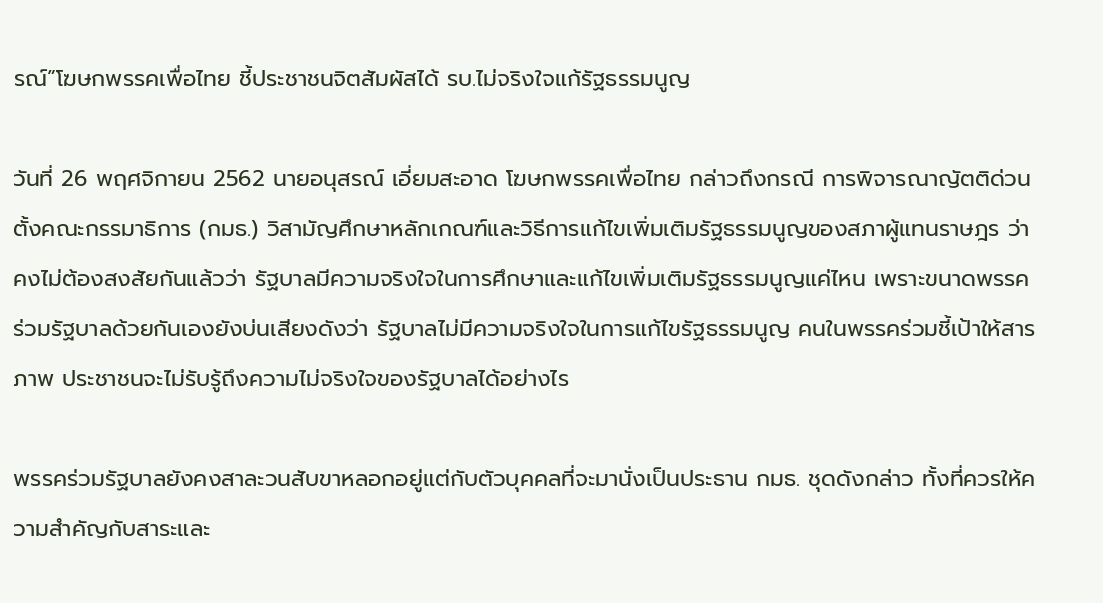รณ์”โฆษกพรรคเพื่อไทย ชี้ประชาชนจิตสัมผัสได้ รบ.ไม่จริงใจแก้รัฐธรรมนูญ

วันที่ 26 พฤศจิกายน 2562 นายอนุสรณ์ เอี่ยมสะอาด โฆษกพรรคเพื่อไทย กล่าวถึงกรณี การพิจารณาญัตติด่วนตั้งคณะกรรมาธิการ (กมธ.) วิสามัญศึกษาหลักเกณฑ์และวิธีการแก้ไขเพิ่มเติมรัฐธรรมนูญของสภาผู้แทนราษฎร ว่า คงไม่ต้องสงสัยกันแล้วว่า รัฐบาลมีความจริงใจในการศึกษาและแก้ไขเพิ่มเติมรัฐธรรมนูญแค่ไหน เพราะขนาดพรรคร่วมรัฐบาลด้วยกันเองยังบ่นเสียงดังว่า รัฐบาลไม่มีความจริงใจในการแก้ไขรัฐธรรมนูญ คนในพรรคร่วมชี้เป้าให้สารภาพ ประชาชนจะไม่รับรู้ถึงความไม่จริงใจของรัฐบาลได้อย่างไร

พรรคร่วมรัฐบาลยังคงสาละวนสับขาหลอกอยู่แต่กับตัวบุคคลที่จะมานั่งเป็นประธาน กมธ. ชุดดังกล่าว ทั้งที่ควรให้ความสำคัญกับสาระและ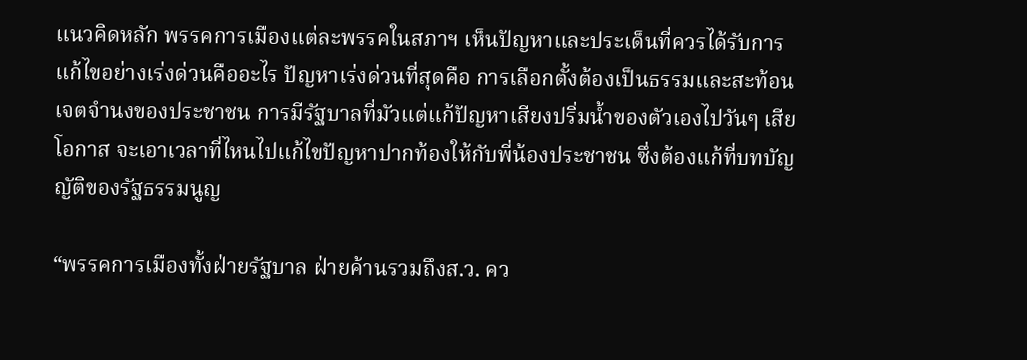แนวคิดหลัก พรรคการเมืองแต่ละพรรคในสภาฯ เห็นปัญหาและประเด็นที่ควรได้รับการแก้ไขอย่างเร่งด่วนคืออะไร ปัญหาเร่งด่วนที่สุดคือ การเลือกตั้งต้องเป็นธรรมและสะท้อนเจตจำนงของประชาชน การมีรัฐบาลที่มัวแต่แก้ปัญหาเสียงปริ่มน้ำของตัวเองไปวันๆ เสียโอกาส จะเอาเวลาที่ไหนไปแก้ไขปัญหาปากท้องให้กับพี่น้องประชาชน ซึ่งต้องแก้ที่บทบัญญัติของรัฐธรรมนูญ

“พรรคการเมืองทั้งฝ่ายรัฐบาล ฝ่ายค้านรวมถึงส.ว. คว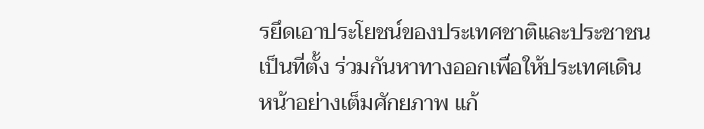รยึดเอาประโยชน์ของประเทศชาติและประชาชนเป็นที่ตั้ง ร่วมกันหาทางออกเพื่อให้ประเทศเดินหน้าอย่างเต็มศักยภาพ แก้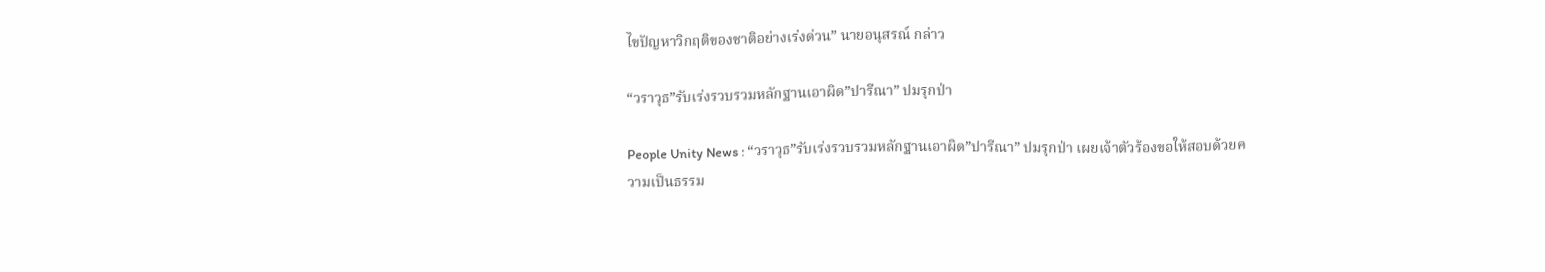ไขปัญหาวิกฤติของชาติอย่างเร่งด่วน” นายอนุสรณ์ กล่าว

“วราวุธ”รับเร่งรวบรวมหลักฐานเอาผิด”ปารีณา” ปมรุกป่า

People Unity News : “วราวุธ”รับเร่งรวบรวมหลักฐานเอาผิด”ปารีณา” ปมรุกป่า เผยเจ้าตัวร้องขอให้สอบด้วยความเป็นธรรม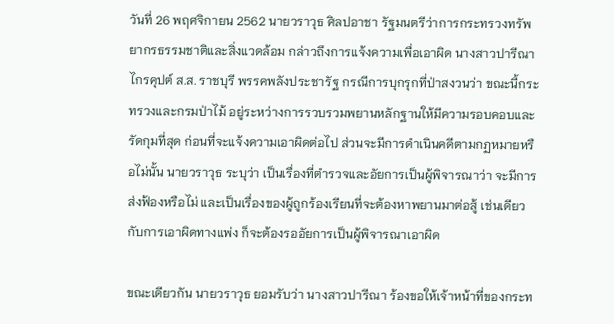วันที่ 26 พฤศจิกายน 2562 นายวราวุธ ศิลปอาชา รัฐมนตรีว่าการกระทรวงทรัพยากรธรรมชาติและสิ่งแวดล้อม กล่าวถึงการแจ้งความเพื่อเอาผิด นางสาวปารีณา ไกรคุปต์ ส.ส. ราชบุรี พรรคพลังประชารัฐ กรณีการบุกรุกที่ป่าสงวนว่า ขณะนี้กระทรวงและกรมป่าไม้ อยู่ระหว่างการรวบรวมพยานหลักฐานให้มีความรอบคอบและรัดกุมที่สุด ก่อนที่จะแจ้งความเอาผิดต่อไป ส่วนจะมีการดำเนินคดีตามกฏหมายหรือไม่นั้น นายวราวุธ ระบุว่า เป็นเรื่องที่ตำรวจและอัยการเป็นผู้พิจารณาว่า จะมีการส่งฟ้องหรือไม่ และเป็นเรื่องของผู้ถูกร้องเรียนที่จะต้องหาพยานมาต่อสู้ เช่นเดียวกับการเอาผิดทางแพ่ง ก็จะต้องรออัยการเป็นผู้พิจารณาเอาผิด

ขณะเดียวกัน นายวราวุธ ยอมรับว่า นางสาวปารีณา ร้องขอให้เจ้าหน้าที่ของกระท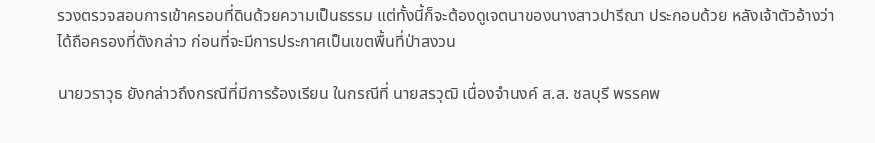รวงตรวจสอบการเข้าครอบที่ดินด้วยความเป็นธรรม แต่ทั้งนี้ก็จะต้องดูเจตนาของนางสาวปารีณา ประกอบด้วย หลังเจ้าตัวอ้างว่าได้ถือครองที่ดังกล่าว ก่อนที่จะมีการประกาศเป็นเขตพื้นที่ป่าสงวน

นายวราวุธ ยังกล่าวถึงกรณีที่มีการร้องเรียน ในกรณีที่ นายสรวุฒิ เนื่องจำนงค์ ส.ส. ชลบุรี พรรคพ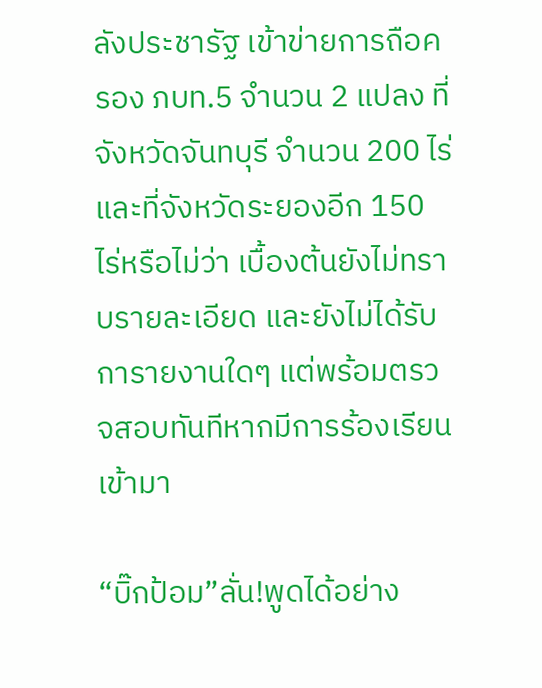ลังประชารัฐ เข้าข่ายการถือครอง ภบท.5 จำนวน 2 แปลง ที่จังหวัดจันทบุรี จำนวน 200 ไร่ และที่จังหวัดระยองอีก 150 ไร่หรือไม่ว่า เบื้องต้นยังไม่ทราบรายละเอียด และยังไม่ได้รับการายงานใดๆ แต่พร้อมตรวจสอบทันทีหากมีการร้องเรียนเข้ามา

“บิ๊กป้อม”ลั่น!พูดได้อย่าง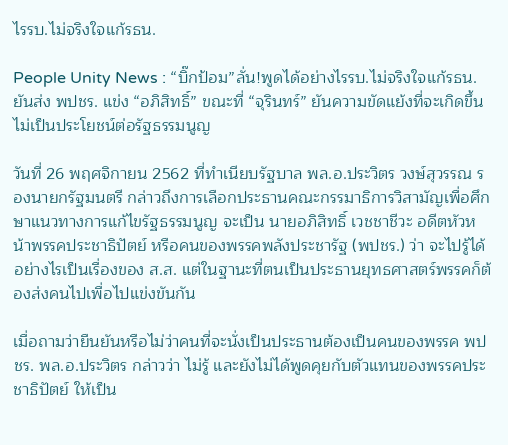ไรรบ.ไม่จริงใจแก้รธน.

People Unity News : “บิ๊กป้อม”ลั่น!พูดได้อย่างไรรบ.ไม่จริงใจแก้รธน. ยันส่ง พปชร. แข่ง “อภิสิทธิ์” ขณะที่ “จุรินทร์” ยันความขัดแย้งที่จะเกิดขึ้นไม่เป็นประโยชน์ต่อรัฐธรรมนูญ

วันที่ 26 พฤศจิกายน 2562 ที่ทำเนียบรัฐบาล พล.อ.ประวิตร วงษ์สุวรรณ รองนายกรัฐมนตรี กล่าวถึงการเลือกประธานคณะกรรมาธิการวิสามัญเพื่อศึกษาแนวทางการแก้ไขรัฐธรรมนูญ จะเป็น นายอภิสิทธิ์ เวชชาชีวะ อดีตหัวหน้าพรรคประชาธิปัตย์ หรือคนของพรรคพลังประชารัฐ (พปชร.) ว่า จะไปรู้ได้อย่างไรเป็นเรื่องของ ส.ส. แต่ในฐานะที่ตนเป็นประธานยุทธศาสตร์พรรคก็ต้องส่งคนไปเพื่อไปแข่งขันกัน

เมื่อถามว่ายืนยันหรือไม่ว่าคนที่จะนั่งเป็นประธานต้องเป็นคนของพรรค พปชร. พล.อ.ประวิตร กล่าวว่า ไม่รู้ และยังไม่ได้พูดคุยกับตัวแทนของพรรคประชาธิปัตย์ ให้เป็น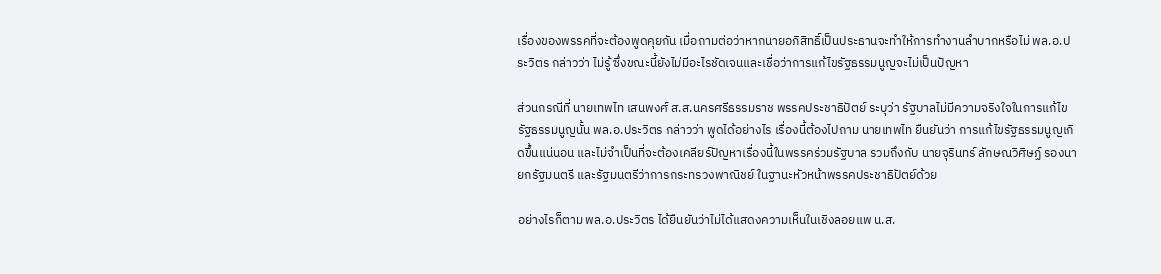เรื่องของพรรคที่จะต้องพูดคุยกัน เมื่อถามต่อว่าหากนายอภิสิทธิ์เป็นประธานจะทำให้การทำงานลำบากหรือไม่ พล.อ.ประวิตร กล่าวว่า ไม่รู้ ซึ่งขณะนี้ยังไม่มีอะไรชัดเจนและเชื่อว่าการแก้ไขรัฐธรรมนูญจะไม่เป็นปัญหา

ส่วนกรณีที่ นายเทพไท เสนพงศ์ ส.ส.นครศรีธรรมราช พรรคประชาธิปัตย์ ระบุว่า รัฐบาลไม่มีความจริงใจในการแก้ไขรัฐธรรมนูญนั้น พล.อ.ประวิตร กล่าวว่า พูดได้อย่างไร เรื่องนี้ต้องไปถาม นายเทพไท ยืนยันว่า การแก้ไขรัฐธรรมนูญเกิดขึ้นแน่นอน และไม่จำเป็นที่จะต้องเคลียร์ปัญหาเรื่องนี้ในพรรคร่วมรัฐบาล รวมถึงกับ นายจุรินทร์ ลักษณวิศิษฏ์ รองนายกรัฐมนตรี และรัฐมนตรีว่าการกระทรวงพาณิชย์ ในฐานะหัวหน้าพรรคประชาธิปัตย์ด้วย

อย่างไรก็ตาม พล.อ.ประวิตร ได้ยืนยันว่าไม่ได้แสดงความเห็นในเชิงลอยแพ น.ส.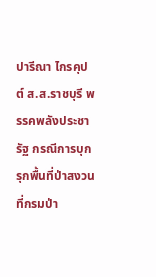ปารีณา ไกรคุปต์ ส.ส.ราชบุรี พรรคพลังประชารัฐ กรณีการบุกรุกพื้นที่ป่าสงวนที่กรมป่า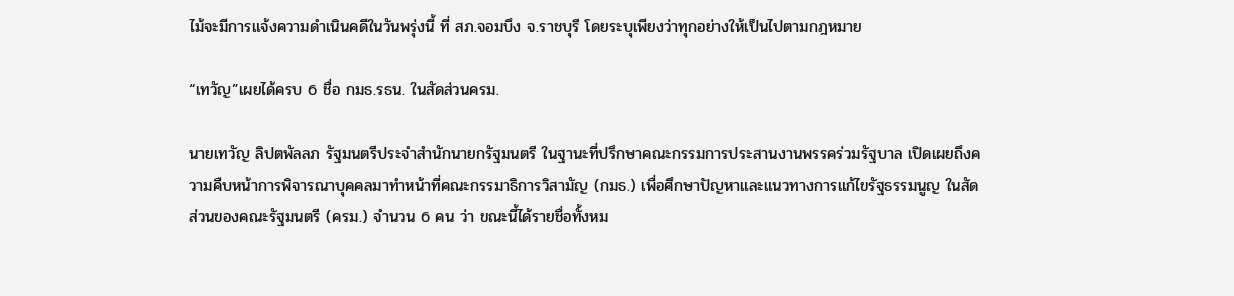ไม้จะมีการแจ้งความดำเนินคดีในวันพรุ่งนี้ ที่ สภ.จอมบึง จ.ราชบุรี โดยระบุเพียงว่าทุกอย่างให้เป็นไปตามกฎหมาย

“เทวัญ”เผยได้ครบ 6 ชื่อ กมธ.รธน. ในสัดส่วนครม.

นายเทวัญ ลิปตพัลลภ รัฐมนตรีประจำสำนักนายกรัฐมนตรี ในฐานะที่ปรึกษาคณะกรรมการประสานงานพรรคร่วมรัฐบาล เปิดเผยถึงความคืบหน้าการพิจารณาบุคคลมาทำหน้าที่คณะกรรมาธิการวิสามัญ (กมธ.) เพื่อศึกษาปัญหาและแนวทางการแก้ไขรัฐธรรมนูญ ในสัดส่วนของคณะรัฐมนตรี (ครม.) จำนวน 6 คน ว่า ขณะนี้ได้รายชื่อทั้งหม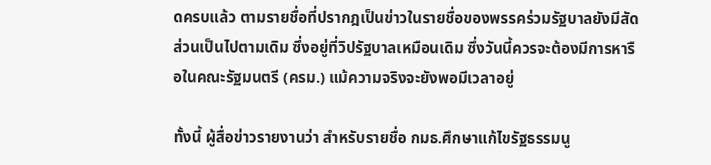ดครบแล้ว ตามรายชื่อที่ปรากฎเป็นข่าวในรายชื่อของพรรคร่วมรัฐบาลยังมีสัดส่วนเป็นไปตามเดิม ซึ่งอยู่ที่วิปรัฐบาลเหมือนเดิม ซึ่งวันนี้ควรจะต้องมีการหารือในคณะรัฐมนตรี (ครม.) แม้ความจริงจะยังพอมีเวลาอยู่

ทั้งนี้ ผู้สื่อข่าวรายงานว่า สำหรับรายชื่อ กมธ.ศึกษาแก้ไขรัฐธรรมนู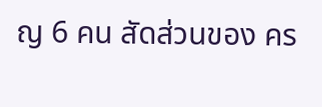ญ 6 คน สัดส่วนของ คร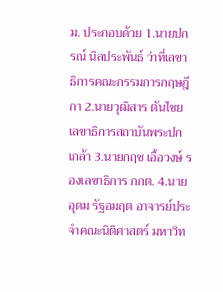ม. ประกอบด้วย 1.นายปกรณ์ นิลประพันธ์ ว่าที่เลขาธิการคณะกรรมการกฤษฎีกา 2.นายวุฒิสาร ตันไชย เลขาธิการสถาบันพระปกเกล้า 3.นายกฤช เอื้อวงษ์ รองเลขาธิการ กกต. 4.นายอุดม รัฐอมฤต อาจารย์ประจำคณะนิติศาสตร์ มหาวิท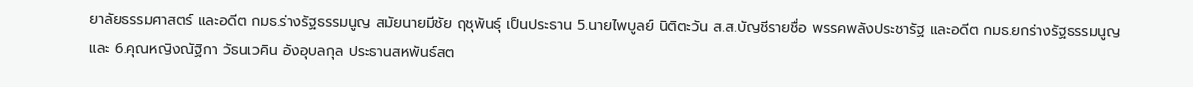ยาลัยธรรมศาสตร์ และอดีต กมธ.ร่างรัฐธรรมนูญ สมัยนายมีชัย ฤชุพันธุ์ เป็นประธาน 5.นายไพบูลย์ นิติตะวัน ส.ส.บัญชีรายชื่อ พรรคพลังประชารัฐ และอดีต กมธ.ยกร่างรัฐธรรมนูญ และ 6.คุณหญิงณัฐิกา วัธนเวคิน อังอุบลกุล ประธานสหพันธ์สต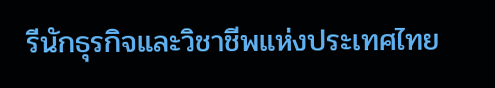รีนักธุรกิจและวิชาชีพแห่งประเทศไทย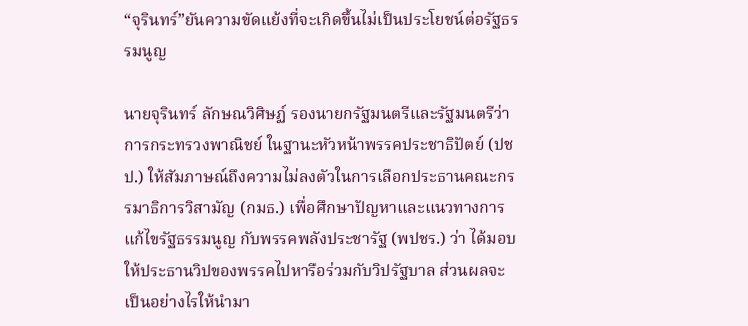“จุรินทร์”ยันความขัดแย้งที่จะเกิดขึ้นไม่เป็นประโยชน์ต่อรัฐธรรมนูญ

นายจุรินทร์ ลักษณวิศิษฏ์ รองนายกรัฐมนตรีและรัฐมนตรีว่าการกระทรวงพาณิชย์ ในฐานะหัวหน้าพรรคประชาธิปัตย์ (ปชป.) ให้สัมภาษณ์ถึงความไม่ลงตัวในการเลือกประธานคณะกรรมาธิการวิสามัญ (กมธ.) เพื่อศึกษาปัญหาและแนวทางการแก้ไขรัฐธรรมนูญ กับพรรคพลังประชารัฐ (พปชร.) ว่า ได้มอบให้ประธานวิปของพรรคไปหารือร่วมกับวิปรัฐบาล ส่วนผลจะเป็นอย่างไรให้นำมา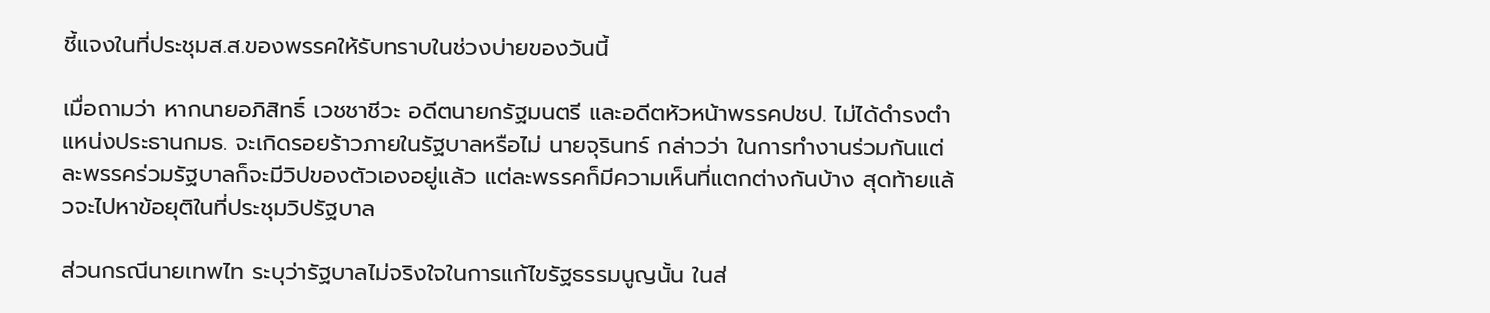ชี้แจงในที่ประชุมส.ส.ของพรรคให้รับทราบในช่วงบ่ายของวันนี้

เมื่อถามว่า หากนายอภิสิทธิ์ เวชชาชีวะ อดีตนายกรัฐมนตรี และอดีตหัวหน้าพรรคปชป. ไม่ได้ดำรงตำแหน่งประธานกมธ. จะเกิดรอยร้าวภายในรัฐบาลหรือไม่ นายจุรินทร์ กล่าวว่า ในการทำงานร่วมกันแต่ละพรรคร่วมรัฐบาลก็จะมีวิปของตัวเองอยู่แล้ว แต่ละพรรคก็มีความเห็นที่แตกต่างกันบ้าง สุดท้ายแล้วจะไปหาข้อยุติในที่ประชุมวิปรัฐบาล

ส่วนกรณีนายเทพไท ระบุว่ารัฐบาลไม่จริงใจในการแก้ไขรัฐธรรมนูญนั้น ในส่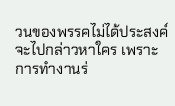วนของพรรคไม่ได้ประสงค์จะไปกล่าวหาใคร เพราะการทำงานร่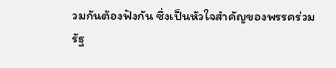วมกันต้องฟังกัน ซึ่งเป็นหัวใจสำคัญของพรรคร่วมรัฐ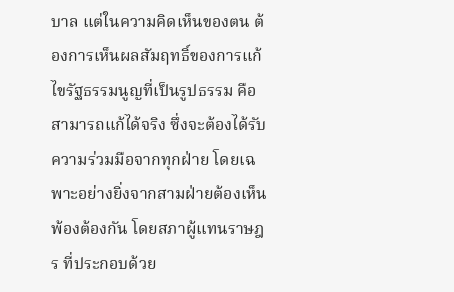บาล แต่ในความคิดเห็นของตน ต้องการเห็นผลสัมฤทธิ์ของการแก้ไขรัฐธรรมนูญที่เป็นรูปธรรม คือ สามารถแก้ได้จริง ซึ่งจะต้องได้รับความร่วมมือจากทุกฝ่าย โดยเฉพาะอย่างยิ่งจากสามฝ่ายต้องเห็นพ้องต้องกัน โดยสภาผู้แทนราษฎร ที่ประกอบด้วย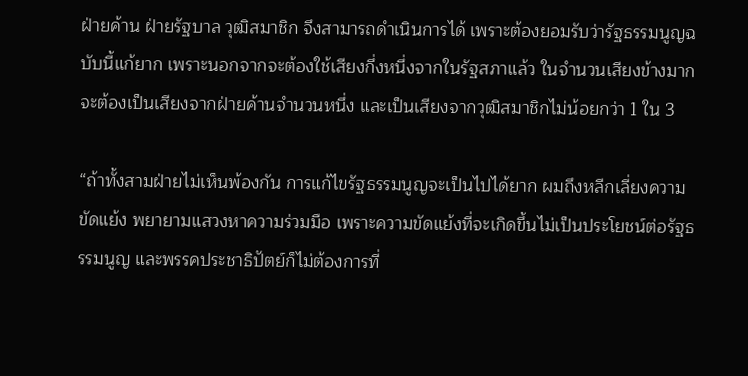ฝ่ายค้าน ฝ่ายรัฐบาล วุฒิสมาชิก จึงสามารถดำเนินการได้ เพราะต้องยอมรับว่ารัฐธรรมนูญฉบับนี้แก้ยาก เพราะนอกจากจะต้องใช้เสียงกึ่งหนึ่งจากในรัฐสภาแล้ว ในจำนวนเสียงข้างมากจะต้องเป็นเสียงจากฝ่ายค้านจำนวนหนึ่ง และเป็นเสียงจากวุฒิสมาชิกไม่น้อยกว่า 1 ใน 3

“ถ้าทั้งสามฝ่ายไม่เห็นพ้องกัน การแก้ไขรัฐธรรมนูญจะเป็นไปได้ยาก ผมถึงหลีกเลี่ยงความขัดแย้ง พยายามแสวงหาความร่วมมือ เพราะความขัดแย้งที่จะเกิดขึ้นไม่เป็นประโยชน์ต่อรัฐธรรมนูญ และพรรคประชาธิปัตย์ก็ไม่ต้องการที่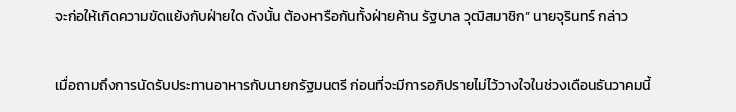จะก่อให้เกิดความขัดแย้งกับฝ่ายใด ดังนั้น ต้องหารือกันทั้งฝ่ายค้าน รัฐบาล วุฒิสมาชิก” นายจุรินทร์ กล่าว

เมื่อถามถึงการนัดรับประทานอาหารกับนายกรัฐมนตรี ก่อนที่จะมีการอภิปรายไม่ไว้วางใจในช่วงเดือนธันวาคมนี้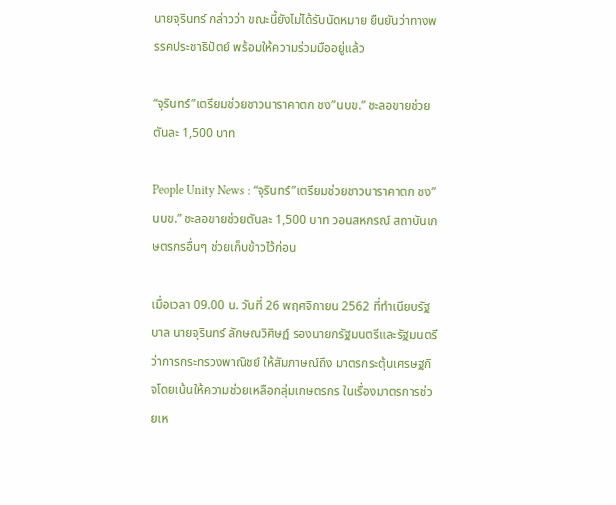นายจุรินทร์ กล่าวว่า ขณะนี้ยังไม่ได้รับนัดหมาย ยืนยันว่าทางพรรคประชาธิปัตย์ พร้อมให้ความร่วมมืออยู่แล้ว

“จุรินทร์”เตรียมช่วยชาวนาราคาตก ชง”นบข.” ชะลอขายช่วยตันละ 1,500 บาท

People Unity News : “จุรินทร์”เตรียมช่วยชาวนาราคาตก ชง”นบข.” ชะลอขายช่วยตันละ 1,500 บาท วอนสหกรณ์ สถาบันเกษตรกรอื่นๆ ช่วยเก็บข้าวไว้ก่อน

เมื่อเวลา 09.00 น. วันที่ 26 พฤศจิกายน 2562 ที่ทำเนียบรัฐบาล นายจุรินทร์ ลักษณวิศิษฏ์ รองนายกรัฐมนตรีและรัฐมนตรีว่าการกระทรวงพาณิชย์ ให้สัมภาษณ์ถึง มาตรกระตุ้นเศรษฐกิจโดยเน้นให้ความช่วยเหลือกลุ่มเกษตรกร ในเรื่องมาตรการช่วยเห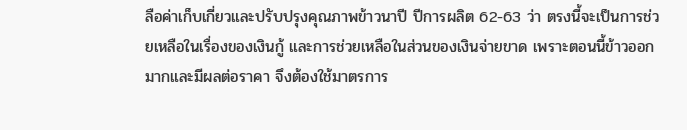ลือค่าเก็บเกี่ยวและปรับปรุงคุณภาพข้าวนาปี ปีการผลิต 62-63 ว่า ตรงนี้จะเป็นการช่วยเหลือในเรื่องของเงินกู้ และการช่วยเหลือในส่วนของเงินจ่ายขาด เพราะตอนนี้ข้าวออกมากและมีผลต่อราคา จึงต้องใช้มาตรการ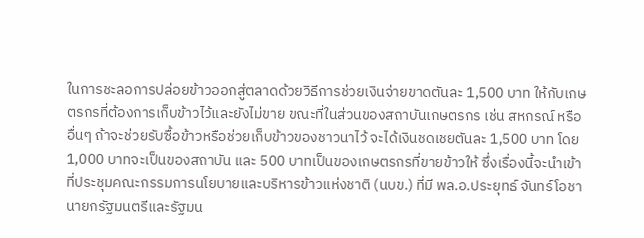ในการชะลอการปล่อยข้าวออกสู่ตลาดด้วยวิธีการช่วยเงินจ่ายขาดตันละ 1,500 บาท ให้กับเกษตรกรที่ต้องการเก็บข้าวไว้และยังไม่ขาย ขณะที่ในส่วนของสถาบันเกษตรกร เช่น สหกรณ์ หรืออื่นๆ ถ้าจะช่วยรับซื้อข้าวหรือช่วยเก็บข้าวของชาวนาไว้ จะได้เงินชดเชยตันละ 1,500 บาท โดย 1,000 บาทจะเป็นของสถาบัน และ 500 บาทเป็นของเกษตรกรที่ขายข้าวให้ ซึ่งเรื่องนี้จะนำเข้าที่ประชุมคณะกรรมการนโยบายและบริหารข้าวแห่งชาติ (นบข.) ที่มี พล.อ.ประยุทธ์ จันทร์โอชา นายกรัฐมนตรีและรัฐมน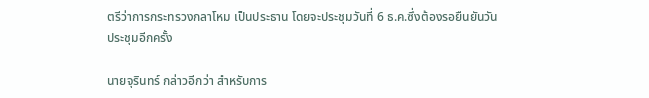ตรีว่าการกระทรวงกลาโหม เป็นประธาน โดยจะประชุมวันที่ 6 ธ.ค.ซึ่งต้องรอยืนยันวันประชุมอีกครั้ง

นายจุรินทร์ กล่าวอีกว่า สำหรับการ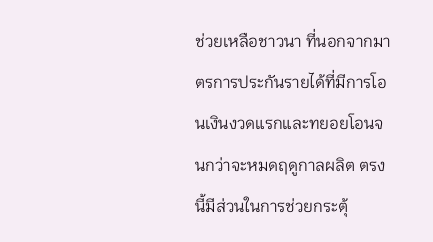ช่วยเหลือชาวนา ที่นอกจากมาตรการประกันรายได้ที่มีการโอนเงินงวดแรกและทยอยโอนจนกว่าจะหมดฤดูกาลผลิต ตรงนี้มีส่วนในการช่วยกระตุ้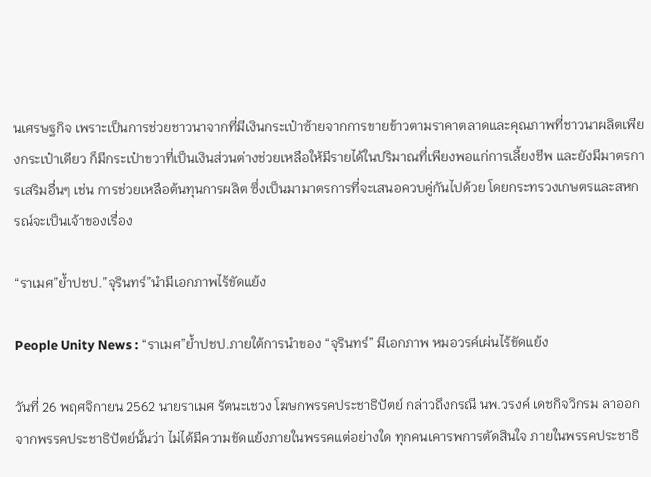นเศรษฐกิจ เพราะเป็นการช่วยชาวนาจากที่มีเงินกระเป๋าซ้ายจากการขายข้าวตามราคาตลาดและคุณภาพที่ชาวนาผลิตเพียงกระเป๋าเดียว ก็มีกระเป๋าขวาที่เป็นเงินส่วนต่างช่วยเหลือให้มีรายได้ในปริมาณที่เพียงพอแก่การเลี้ยงชีพ และยังมีมาตรการเสริมอื่นๆ เช่น การช่วยเหลือต้นทุนการผลิต ซึ่งเป็นมามาตรการที่จะเสนอควบคู่กันไปด้วย โดยกระทรวงเกษตรและสหกรณ์จะเป็นเจ้าของเรื่อง

“ราเมศ”ย้ำปชป.”จุรินทร์”นำมีเอกภาพไร้ขัดแย้ง

People Unity News : “ราเมศ”ย้ำปชป.ภายใต้การนำของ “จุรินทร์” มีเอกภาพ หมอวรค์เผ่นไร้ขัดแย้ง

วันที่ 26 พฤศจิกายน 2562 นายราเมศ รัตนะเชวง โฆษกพรรคประชาธิปัตย์ กล่าวถึงกรณี นพ.วรงค์ เดชกิจวิกรม ลาออกจากพรรคประชาธิปัตย์นั้นว่า ไม่ได้มีความขัดแย้งภายในพรรคแต่อย่างใด ทุกคนเคารพการตัดสินใจ ภายในพรรคประชาธิ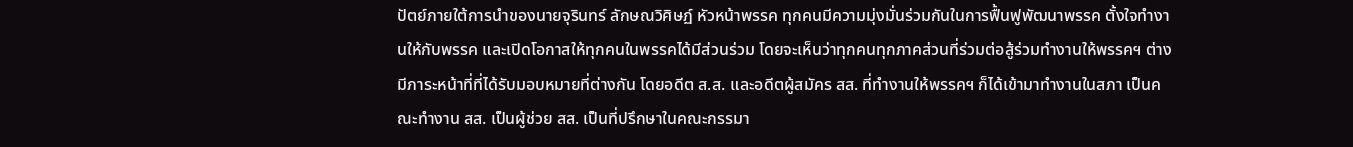ปัตย์ภายใต้การนำของนายจุรินทร์ ลักษณวิศิษฏ์ หัวหน้าพรรค ทุกคนมีความมุ่งมั่นร่วมกันในการฟื้นฟูพัฒนาพรรค ตั้งใจทำงานให้กับพรรค และเปิดโอกาสให้ทุกคนในพรรคได้มีส่วนร่วม โดยจะเห็นว่าทุกคนทุกภาคส่วนที่ร่วมต่อสู้ร่วมทำงานให้พรรคฯ ต่างมีภาระหน้าที่ที่ได้รับมอบหมายที่ต่างกัน โดยอดีต ส.ส. และอดีตผู้สมัคร สส. ที่ทำงานให้พรรคฯ ก็ได้เข้ามาทำงานในสภา เป็นคณะทำงาน สส. เป็นผู้ช่วย สส. เป็นที่ปรึกษาในคณะกรรมา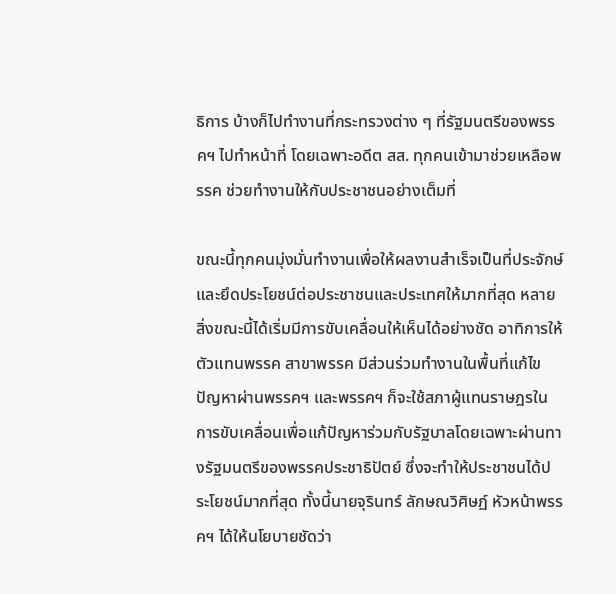ธิการ บ้างก็ไปทำงานที่กระทรวงต่าง ๆ ที่รัฐมนตรีของพรรคฯ ไปทำหน้าที่ โดยเฉพาะอดีต สส. ทุกคนเข้ามาช่วยเหลือพรรค ช่วยทำงานให้กับประชาชนอย่างเต็มที่

ขณะนี้ทุกคนมุ่งมั่นทำงานเพื่อให้ผลงานสำเร็จเป็นที่ประจักษ์ และยึดประโยชน์ต่อประชาชนและประเทศให้มากที่สุด หลายสิ่งขณะนี้ได้เริ่มมีการขับเคลื่อนให้เห็นได้อย่างชัด อาทิการให้ตัวแทนพรรค สาขาพรรค มีส่วนร่วมทำงานในพื้นที่แก้ไขปัญหาผ่านพรรคฯ และพรรคฯ ก็จะใช้สภาผู้แทนราษฎรในการขับเคลื่อนเพื่อแก้ปัญหาร่วมกับรัฐบาลโดยเฉพาะผ่านทางรัฐมนตรีของพรรคประชาธิปัตย์ ซึ่งจะทำให้ประชาชนได้ประโยชน์มากที่สุด ทั้งนี้นายจุรินทร์ ลักษณวิศิษฏ์ หัวหน้าพรรคฯ ได้ให้นโยบายชัดว่า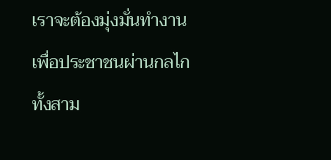เราจะต้องมุ่งมั่นทำงานเพื่อประชาชนผ่านกลไกทั้งสาม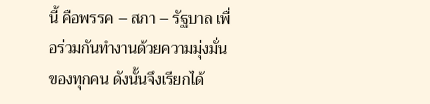นี้ คือพรรค – สภา – รัฐบาล เพื่อร่วมกันทำงานด้วยความมุ่งมั่นของทุกคน ดังนั้นจึงเรียกได้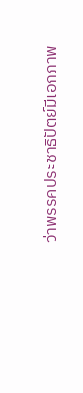ว่าพรรคประชาธิปัตย์มีเอกภาพ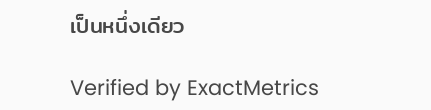เป็นหนึ่งเดียว

Verified by ExactMetrics